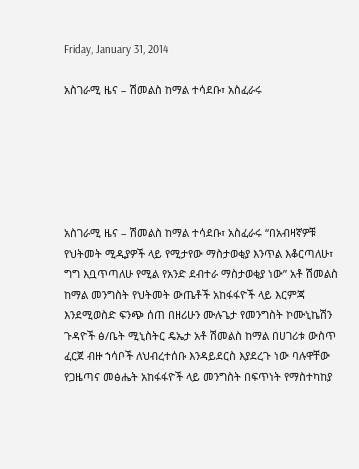Friday, January 31, 2014

አስገራሚ ዜና – ሽመልስ ከማል ተሳደቡ፣ አስፈራሩ






አስገራሚ ዜና – ሽመልስ ከማል ተሳደቡ፣ አስፈራሩ “በአብዛኛዎቹ የህትመት ሚዲያዎች ላይ የሚታየው ማስታወቂያ እንጥል እቆርጣለሁ፣ ግግ እቧጥጣለሁ የሚል የአንድ ደብተራ ማስታወቂያ ነው” አቶ ሽመልስ ከማል መንግስት የህትመት ውጤቶች አከፋፋዮች ላይ እርምጃ እንደሚወስድ ፍንጭ ሰጠ በዘሪሁን ሙሉጌታ የመንግስት ኮሙኒኬሽን ጉዳዮች ፅ/ቤት ሚኒስትር ዴኤታ አቶ ሽመልስ ከማል በሀገሪቱ ውስጥ ፈርጀ ብዙ ኀሳቦች ለህብረተሰቡ እንዳይደርስ እያደረጉ ነው ባሉዋቸው የጋዜጣና መፅሔት አከፋፋዮች ላይ መንግስት በፍጥነት የማስተካከያ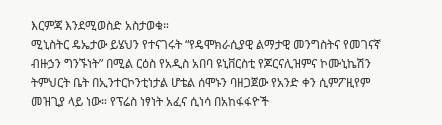እርምጃ እንደሚወስድ አስታወቁ።
ሚኒስትር ዴኤታው ይሄህን የተናገሩት “የዴሞክራሲያዊ ልማታዊ መንግስትና የመገናኛ ብዙኃን ግንኙነት” በሚል ርዕስ የአዲስ አበባ ዩኒቨርስቲ የጆርናሊዝምና ኮሙኒኬሽን ትምህርት ቤት በኢንተርኮንቲነታል ሆቴል ሰሞኑን ባዘጋጀው የአንድ ቀን ሲምፖዚየም መዝጊያ ላይ ነው። የፕሬስ ነፃነት አፈና ሲነሳ በአከፋፋዮች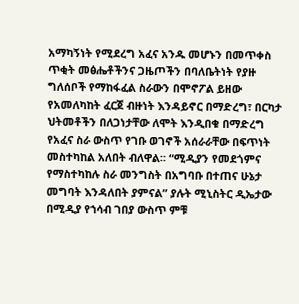አማካኝነት የሚደረግ አፈና አንዱ መሆኑን በመጥቀስ ጥቂት መፅሔቶችንና ጋዜጦችን በባለቤትነት የያዙ ግለሰቦች የማከፋፈል ስራውን በሞኖፖል ይዘው የአመለካከት ፈርጀ ብዙነት እንዳይኖር በማድረግ፣ በርካታ ህትመቶችን በለጋነታቸው ለሞት እንዲበቁ በማድረግ የአፈና ስራ ውስጥ የገቡ ወገኖች አሰራራቸው በፍጥነት መስተካከል አለበት ብለዋል። “ሚዲያን የመደጎምና የማስተካከሉ ስራ መንግስት በአግባቡ በተጠና ሁኔታ መግባት እንዳለበት ያምናል” ያሉት ሚኒስትር ዲኤታው በሚዲያ የኀሳብ ገበያ ውስጥ ምቹ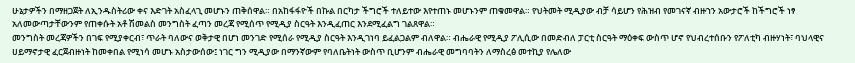ሁኔታዎችን በማዘጋጀት ለኢንዱስትሪው ቀና እድገት አስፈላጊ መሆኑን ጠቅሰዋል። በአከፋፋዮች በኩል በርካታ ችግሮች ተለይተው እየተጠኑ መሆኑንም ጠቁመዋል። የህትመት ሚዲያው ብቻ ሳይሆን የሕዝብ የመገናኛ ብዙኀን አውታሮች ከችግሮች ነፃ አለመውጣታቸውንም የጠቀሱት አቶ ሽመልስ መንግስት ፈጣን መረጃ የሚሰጥ የሚዲያ ስርዓት እንዲፈጠር እንደሚፈልግ ገልጸዋል።
መንግስት መረጃዎችን በገፍ የሚያቀርብ፣ ጥራት ባለውና ወቅታዊ በሆነ መንገድ የሚሰራ የሚዲያ ስርዓት እንዲገነባ ይፈልጋልም ብለዋል። ብሔራዊ የሚዲያ ፖሊሲው በመድብለ ፓርቲ ስርዓት ማዕቀፍ ውስጥ ሆኖ የህብረተሰቡን የፖለቲካ ብዙሃነት፣ ባህላዊና ሀይማኖታዊ ፈርጀብዙነት ከመቀበል የሚነሳ መሆኑ አስታውሰው፤ ነገር ግን ሚዲያው በማንኛውም የባለቤትነት ውስጥ ቢሆንም ብሔራዊ መግባባትን ለማስረፅ መተኪያ የሌለው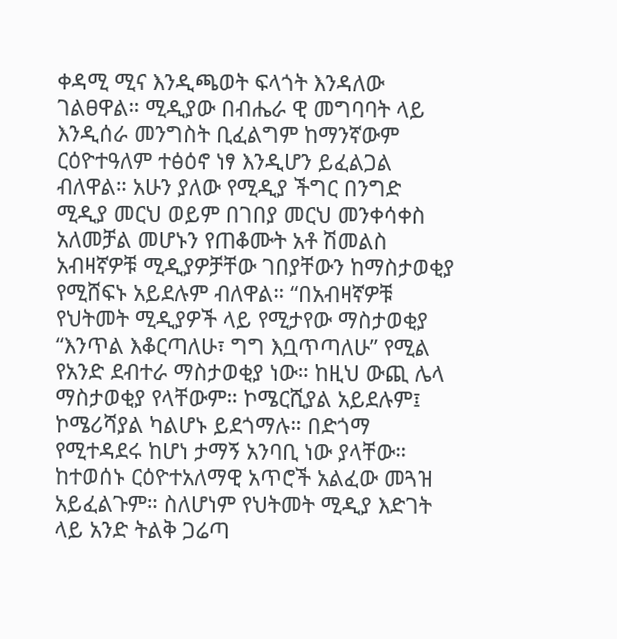ቀዳሚ ሚና እንዲጫወት ፍላጎት እንዳለው ገልፀዋል። ሚዲያው በብሔራ ዊ መግባባት ላይ እንዲሰራ መንግስት ቢፈልግም ከማንኛውም ርዕዮተዓለም ተፅዕኖ ነፃ እንዲሆን ይፈልጋል ብለዋል። አሁን ያለው የሚዲያ ችግር በንግድ ሚዲያ መርህ ወይም በገበያ መርህ መንቀሳቀስ አለመቻል መሆኑን የጠቆሙት አቶ ሽመልስ አብዛኛዎቹ ሚዲያዎቻቸው ገበያቸውን ከማስታወቂያ የሚሸፍኑ አይደሉም ብለዋል። “በአብዛኛዎቹ የህትመት ሚዲያዎች ላይ የሚታየው ማስታወቂያ “እንጥል እቆርጣለሁ፣ ግግ እቧጥጣለሁ” የሚል የአንድ ደብተራ ማስታወቂያ ነው። ከዚህ ውጪ ሌላ ማስታወቂያ የላቸውም። ኮሜርሺያል አይደሉም፤ ኮሜሪሻያል ካልሆኑ ይደጎማሉ። በድጎማ የሚተዳደሩ ከሆነ ታማኝ አንባቢ ነው ያላቸው። ከተወሰኑ ርዕዮተአለማዊ አጥሮች አልፈው መጓዝ አይፈልጉም። ስለሆነም የህትመት ሚዲያ እድገት ላይ አንድ ትልቅ ጋሬጣ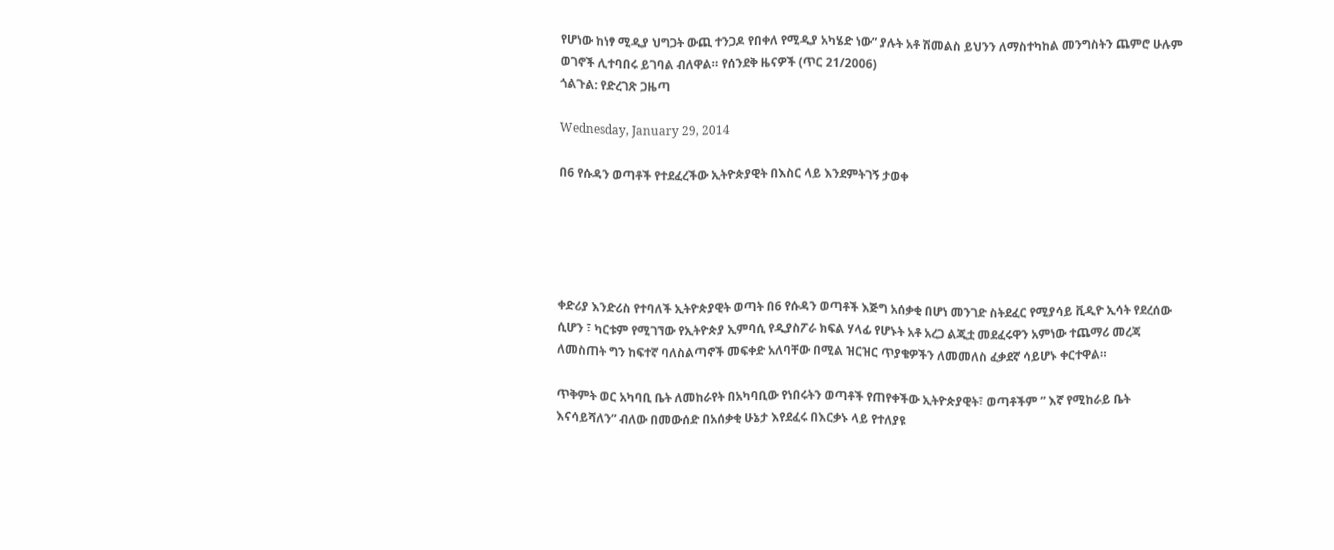የሆነው ከነፃ ሚዲያ ህግጋት ውጪ ተንጋዶ የበቀለ የሚዲያ አካሄድ ነው” ያሉት አቶ ሽመልስ ይህንን ለማስተካከል መንግስትን ጨምሮ ሁሉም ወገኖች ሊተባበሩ ይገባል ብለዋል። የሰንደቅ ዜናዎች (ጥር 21/2006)
ጎልጉል: የድረገጽ ጋዜጣ

Wednesday, January 29, 2014

በ6 የሱዳን ወጣቶች የተደፈረችው ኢትዮጵያዊት በእስር ላይ እንደምትገኝ ታወቀ





ቀድሪያ እንድሪስ የተባለች ኢትዮጵያዊት ወጣት በ6 የሱዳን ወጣቶች እጅግ አሰቃቂ በሆነ መንገድ ስትደፈር የሚያሳይ ቪዲዮ ኢሳት የደረሰው ሲሆን ፣ ካርቱም የሚገኘው የኢትዮጵያ ኢምባሲ የዲያስፖራ ክፍል ሃላፊ የሆኑት አቶ አረጋ ልጂቷ መደፈሩዋን አምነው ተጨማሪ መረጃ ለመስጠት ግን ከፍተኛ ባለስልጣኖች መፍቀድ አለባቸው በሚል ዝርዝር ጥያቄዎችን ለመመለስ ፈቃደኛ ሳይሆኑ ቀርተዋል።

ጥቅምት ወር አካባቢ ቤት ለመከራየት በአካባቢው የነበሩትን ወጣቶች የጠየቀችው ኢትዮጵያዊት፣ ወጣቶችም ” እኛ የሚከራይ ቤት እናሳይሻለን” ብለው በመውሰድ በአሰቃቂ ሁኔታ እየደፈሩ በእርቃኑ ላይ የተለያዩ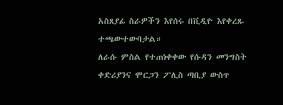አስጸያፊ ስራዎችን እየሰሩ በቪዲዮ እየቀረጹ ተጫውተውባታል።
ለራሱ ምስል የተጠነቀቀው የሱዳን መንግስት ቀድሪያንና ሞርጋን ፖሊስ ጣቢያ ውስጥ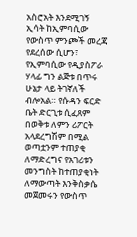አስሮአት እንደሚገኝ ኢሳት ከኢምባሲው የውስጥ ምንጮች መረጃ የደረሰው ሲሆን፣ የኢምባሲው የዲያስፖራ ሃላፊ ግን ልጅቱ በጥሩ ሁኔታ ላይ ትገኛለች ብሎአል። የሱዳን ፍርድ ቤት ድርጊቱ ሲፈጸም በወቅቱ ለምን ሪፖርት አላደረግሽም በሚል ወጣቷንም ተጠያቂ ለማድረግና የአገሪቱን መንግስት ከተጠያቂነት ለማውጣት እንቅስቃሴ መጀመሩን የውስጥ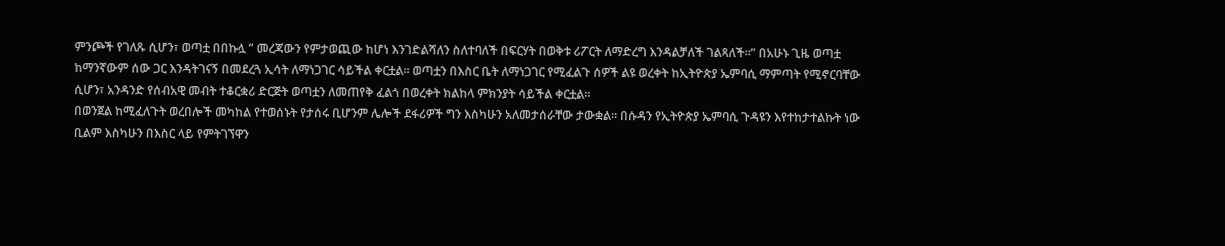ምንጮች የገለጹ ሲሆን፣ ወጣቷ በበኩሏ ” መረጃውን የምታወጪው ከሆነ እንገድልሻለን ስለተባለች በፍርሃት በወቅቱ ሪፖርት ለማድረግ እንዳልቻለች ገልጻለች።” በአሁኑ ጊዜ ወጣቷ ከማንኛውም ሰው ጋር እንዳትገናኝ በመደረጓ ኢሳት ለማነጋገር ሳይችል ቀርቷል። ወጣቷን በእስር ቤት ለማነጋገር የሚፈልጉ ሰዎች ልዩ ወረቀት ከኢትዮጵያ ኤምባሲ ማምጣት የሚኖርባቸው ሲሆን፣ አንዳንድ የሰብአዊ መብት ተቆርቋሪ ድርጅት ወጣቷን ለመጠየቅ ፈልጎ በወረቀት ክልከላ ምክንያት ሳይችል ቀርቷል።
በወንጀል ከሚፈለጉት ወረበሎች መካከል የተወሰኑት የታሰሩ ቢሆንም ሌሎች ደፋሪዎች ግን እስካሁን አለመታሰራቸው ታውቋል። በሱዳን የኢትዮጵያ ኤምባሲ ጉዳዩን እየተከታተልኩት ነው ቢልም እስካሁን በእስር ላይ የምትገኘዋን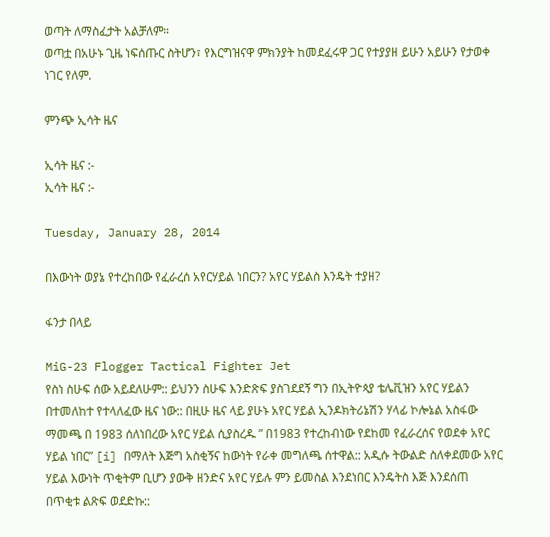ወጣት ለማስፈታት አልቻለም።
ወጣቷ በአሁኑ ጊዜ ነፍሰጡር ስትሆን፣ የእርግዝናዋ ምክንያት ከመደፈሩዋ ጋር የተያያዘ ይሁን አይሁን የታወቀ ነገር የለም.

ምንጭ ኢሳት ዜና

ኢሳት ዜና :-
ኢሳት ዜና :-

Tuesday, January 28, 2014

በእውነት ወያኔ የተረከበው የፈራረሰ አየርሃይል ነበርን? አየር ሃይልስ እንዴት ተያዘ?

ፋንታ በላይ

MiG-23 Flogger Tactical Fighter Jet
የስነ ስሁፍ ሰው አይደለሁም:: ይህንን ስሁፍ እንድጽፍ ያስገደደኝ ግን በኢትዮጳያ ቴሌቪዝን አየር ሃይልን በተመለከተ የተላለፈው ዜና ነው:: በዚሁ ዜና ላይ ያሁኑ አየር ሃይል ኢንዶክትሪኔሽን ሃላፊ ኮሎኔል አስፋው ማመጫ በ 1983 ሰለነበረው አየር ሃይል ሲያስረዱ ” በ1983 የተረከብነው የደከመ የፈራረሰና የወደቀ አየር ሃይል ነበር” [i] በማለት እጅግ አስቂኝና ከውነት የራቀ መግለጫ ሰተዋል:: አዲሱ ትውልድ ስለቀደመው አየር ሃይል እውነት ጥቂትም ቢሆን ያውቅ ዘንድና አየር ሃይሉ ምን ይመስል እንደነበር እንዴትስ እጅ እንደሰጠ በጥቂቱ ልጽፍ ወደድኩ::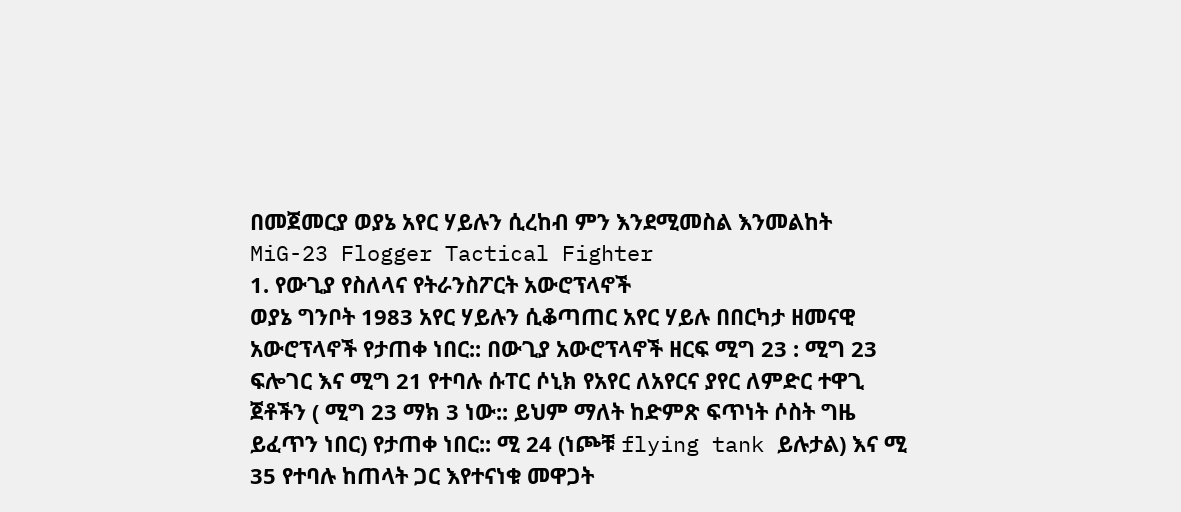በመጀመርያ ወያኔ አየር ሃይሉን ሲረከብ ምን እንደሚመስል እንመልከት
MiG-23 Flogger Tactical Fighter
1. የውጊያ የስለላና የትራንስፖርት አውሮፕላኖች
ወያኔ ግንቦት 1983 አየር ሃይሉን ሲቆጣጠር አየር ሃይሉ በበርካታ ዘመናዊ አውሮፕላኖች የታጠቀ ነበር:: በውጊያ አውሮፕላኖች ዘርፍ ሚግ 23 : ሚግ 23 ፍሎገር እና ሚግ 21 የተባሉ ሱፐር ሶኒክ የአየር ለአየርና ያየር ለምድር ተዋጊ ጀቶችን ( ሚግ 23 ማክ 3 ነው:: ይህም ማለት ከድምጽ ፍጥነት ሶስት ግዜ ይፈጥን ነበር) የታጠቀ ነበር:: ሚ 24 (ነጮቹ flying tank ይሉታል) እና ሚ 35 የተባሉ ከጠላት ጋር እየተናነቁ መዋጋት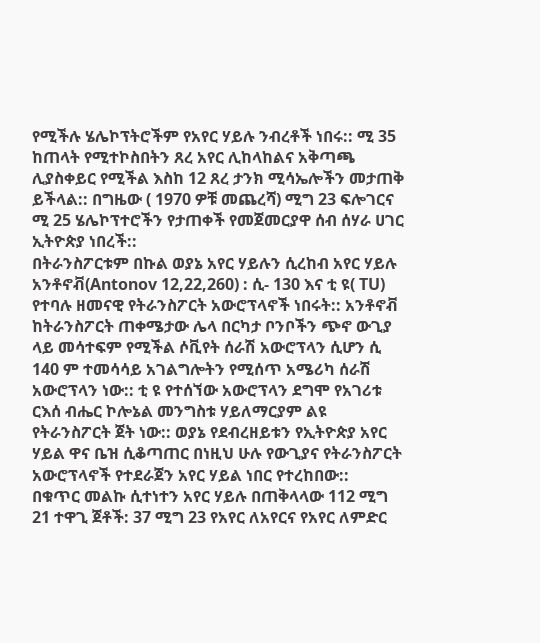የሚችሉ ሄሌኮፕትሮችም የአየር ሃይሉ ንብረቶች ነበሩ:: ሚ 35 ከጠላት የሚተኮስበትን ጸረ አየር ሊከላከልና አቅጣጫ ሊያስቀይር የሚችል እስከ 12 ጸረ ታንክ ሚሳኤሎችን መታጠቅ ይችላል:: በግዜው ( 1970 ዎቹ መጨረሻ) ሚግ 23 ፍሎገርና ሚ 25 ሄሌኮፕተሮችን የታጠቀች የመጀመርያዋ ሰብ ሰሃራ ሀገር ኢትዮጵያ ነበረች::
በትራንስፖርቱም በኩል ወያኔ አየር ሃይሉን ሲረከብ አየር ሃይሉ አንቶኖቭ(Antonov 12,22,260) : ሲ- 130 እና ቲ ዩ( TU) የተባሉ ዘመናዊ የትራንስፖርት አውሮፕላኖች ነበሩት:: አንቶኖቭ ከትራንስፖርት ጠቀሜታው ሌላ በርካታ ቦንቦችን ጭኖ ውጊያ ላይ መሳተፍም የሚችል ሶቪየት ሰራሽ አውሮፕላን ሲሆን ሲ 140 ም ተመሳሳይ አገልግሎትን የሚሰጥ አሜሪካ ሰራሽ አውሮፕላን ነው:: ቲ ዩ የተሰኘው አውሮፕላን ደግሞ የአገሪቱ ርእሰ ብሔር ኮሎኔል መንግስቱ ሃይለማርያም ልዩ የትራንስፖርት ጀት ነው:: ወያኔ የደብረዘይቱን የኢትዮጵያ አየር ሃይል ዋና ቤዝ ሲቆጣጠር በነዚህ ሁሉ የውጊያና የትራንስፖርት አውሮፕላኖች የተደራጀን አየር ሃይል ነበር የተረከበው::
በቁጥር መልኩ ሲተነተን አየር ሃይሉ በጠቅላላው 112 ሚግ 21 ተዋጊ ጀቶች: 37 ሚግ 23 የአየር ለአየርና የአየር ለምድር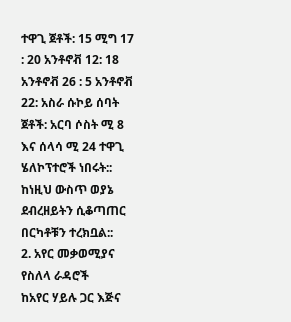ተዋጊ ጀቶች: 15 ሚግ 17 : 20 አንቶኖቭ 12: 18 አንቶኖቭ 26 : 5 አንቶኖቭ 22: አስራ ሱኮይ ሰባት ጀቶች: አርባ ሶስት ሚ 8 እና ሰላሳ ሚ 24 ተዋጊ ሄለኮፕተሮች ነበሩት:: ከነዚህ ውስጥ ወያኔ ደብረዘይትን ሲቆጣጠር በርካቶቹን ተረክቧል::
2. አየር መቃወሚያና የስለላ ራዳሮች
ከአየር ሃይሉ ጋር እጅና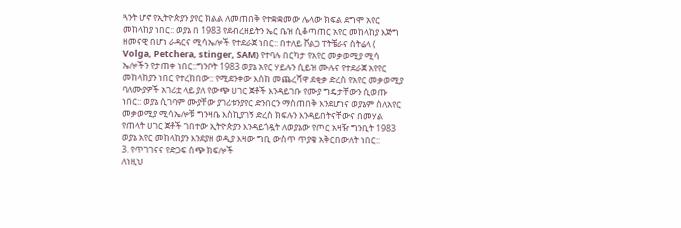ጓንት ሆኖ የኢትዮጵያን ያየር ክልል ለመጠበቅ የተቋቋመው ሌላው ክፍል ደግሞ አየር መከላከያ ነበር:: ወያኔ በ 1983 የደብረዘይትን ኤር ቤዝ ሲቆጣጠር አየር መከላከያ እጅግ ዘመናዊ በሆነ ራዳርና ሚሳኤሎች የተደራጀ ነበር:: በተለይ ቮልጋ ፐትቼራና ስትሬላ ( Volga, Petchera, stinger, SAM) የተባሉ በርካታ የአየር መቃወሚያ ሚሳ ኤሎችን የታጠቀ ነበር::ግንቦት 1983 ወያኔ አየር ሃይሉን ሲይዝ ሙሉና የተደራጀ አየየር መከላከያን ነበር የተረከበው:: የሚደንቀው እሰከ መጨረሻዋ ደቂቃ ድረስ የአየር መቃወሚያ ባለሙያዎች አገሪቷ ላይ ያለ የውጭ ሀገር ጀቶች እንዳይገቡ የሙያ ግዴታቸውን ሲወጡ ነበር:: ወያኔ ሲገባም ሙያቸው ያገሪቱንያየር ድንበርን ማስጠበቅ እንደሆነና ወያኔም ስለአየር መቃወሚያ ሚሳኤሎቹ ግንዛቤ እስኪያገኝ ድረስ ክፍሉን እንዳይበትናቸውና በመሃል የጠላት ሀገር ጀቶች ገበተው ኢትዮጵያን እንዳይጎዷት ለወያኔው የጦር አዛዥ ግንቢት 1983 ወያኔ አየር መከላከያን እንደያዘ ወዲያ እዛው ግቢ ውስጥ ጥያቄ አቅርበውለት ነበር::
3. የጥገገናና የድጋፍ ሰጭ ክፍሎች
ለነዚህ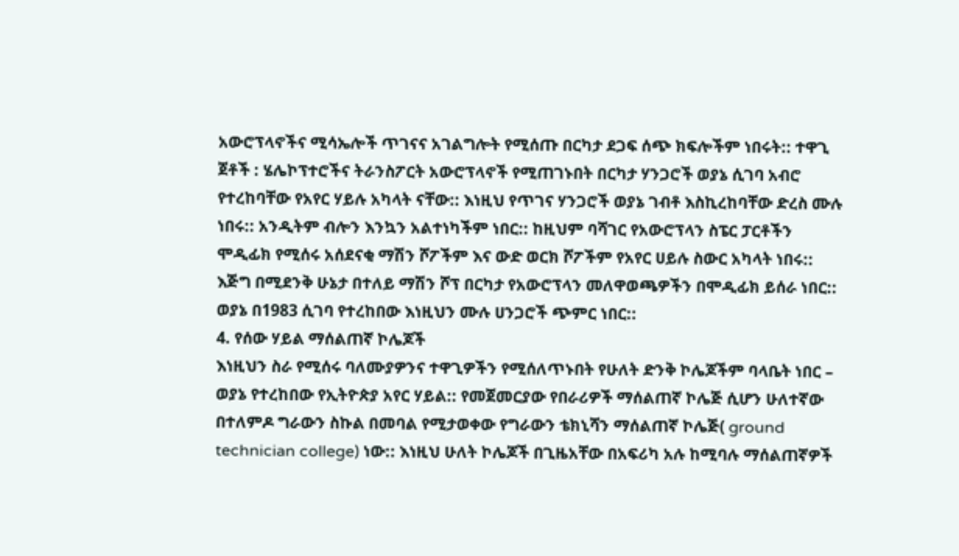አውሮፕላኖችና ሚሳኤሎች ጥገናና አገልግሎት የሚሰጡ በርካታ ደጋፍ ሰጭ ክፍሎችም ነበሩት:: ተዋጊ ጀቶች : ሄሌኮፕተሮችና ትራንስፖርት አውሮፕላኖች የሚጠገኑበት በርካታ ሃንጋሮች ወያኔ ሲገባ አብሮ የተረከባቸው የአየር ሃይሉ አካላት ናቸው:: እነዚህ የጥገና ሃንጋሮች ወያኔ ገብቶ እስኪረከባቸው ድረስ ሙሉ ነበሩ:: አንዲትም ብሎን እንኳን አልተነካችም ነበር:: ከዚህም ባሻገር የአውሮፕላን ስፔር ፓርቶችን ሞዲፊክ የሚሰሩ አሰደናቂ ማሽን ሾፖችም እና ውድ ወርክ ሾፖችም የአየር ሀይሉ ስውር አካላት ነበሩ:: እጅግ በሚደንቅ ሁኔታ በተለይ ማሽን ሾፕ በርካታ የአውሮፕላን መለዋወጫዎችን በሞዲፊክ ይሰራ ነበር:: ወያኔ በ1983 ሲገባ የተረከበው እነዚህን ሙሉ ሀንጋሮች ጭምር ነበር::
4. የሰው ሃይል ማሰልጠኛ ኮሌጆች
እነዚህን ስራ የሚሰሩ ባለሙያዎንና ተዋጊዎችን የሚሰለጥኑበት የሁለት ድንቅ ኮሌጆችም ባላቤት ነበር – ወያኔ የተረከበው የኢትዮጵያ አየር ሃይል:: የመጀመርያው የበራሪዎች ማሰልጠኛ ኮሌጅ ሲሆን ሁለተኛው በተለምዶ ግራውን ስኩል በመባል የሚታወቀው የግራውን ቴክኒሻን ማሰልጠኛ ኮሌጅ( ground technician college) ነው:: እነዚህ ሁለት ኮሌጆች በጊዜአቸው በአፍሪካ አሉ ከሚባሉ ማሰልጠኛዎች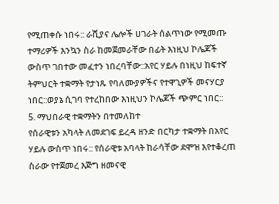የሚጠቀሱ ነበሩ:: ራሺያና ሌሎች ሀገራት ሰልጥነው የሚመጡ ተማሪዎች እንኳን ስራ ከመጀመራቸው በፊት እነዚህ ኮሌጆች ውስጥ ገበተው መፈተን ነበረባቸው::አየር ሃይሉ በነዚህ ከፍተኛ ትምህርት ተቋማት የታነጹ የባለሙያዎችና የተዋጊዎች መናሃርያ ነበር::ወያኔ ሲገባ የተረከበው እነዚህን ኮሌጆች ጭምር ነበር::
5. ማህበራዊ ተቋማትን በተመለከተ
የሰራዊቱን አካላት ለመደገፍ ይረዳ ዘንድ በርካታ ተቋማት በአየር ሃይሉ ውስጥ ነበሩ:: የሰራዊቱ አባላት ከራሳቸው ደሞዝ እየተቆረጠ ስራው የተጀመረ እጅግ ዘመናዊ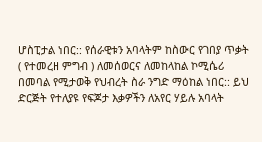ሆስፒታል ነበር:: የሰራዊቱን አባላትም ከስውር የገበያ ጥቃት ( የተመረዘ ምግብ ) ለመሰወርና ለመከላከል ኮሚሴሪ በመባል የሚታወቅ የህብረት ስራ ንግድ ማዕከል ነበር:: ይህ ድርጅት የተለያዩ የፍጆታ እቃዎችን ለአየር ሃይሉ አባላት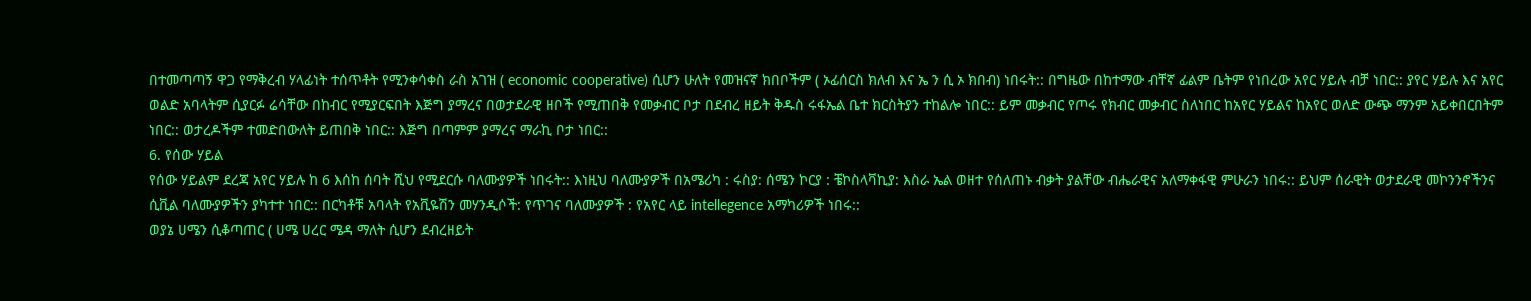በተመጣጣኝ ዋጋ የማቅረብ ሃላፊነት ተሰጥቶት የሚንቀሳቀስ ራስ አገዝ ( economic cooperative) ሲሆን ሁለት የመዝናኛ ክበቦችም ( ኦፊሰርስ ክለብ እና ኤ ን ሲ ኦ ክበብ) ነበሩት:: በግዜው በከተማው ብቸኛ ፊልም ቤትም የነበረው አየር ሃይሉ ብቻ ነበር:: ያየር ሃይሉ እና አየር ወልድ አባላትም ሲያርፉ ሬሳቸው በከብር የሚያርፍበት እጅግ ያማረና በወታደራዊ ዘቦች የሚጠበቅ የመቃብር ቦታ በደብረ ዘይት ቅዱስ ሩፋኤል ቤተ ክርስትያን ተከልሎ ነበር:: ይም መቃብር የጦሩ የክብር መቃብር ስለነበር ከአየር ሃይልና ከአየር ወለድ ውጭ ማንም አይቀበርበትም ነበር:: ወታረዶችም ተመድበውለት ይጠበቅ ነበር:: እጅግ በጣምም ያማረና ማራኪ ቦታ ነበር::
6. የሰው ሃይል
የሰው ሃይልም ደረጃ አየር ሃይሉ ከ 6 እሰከ ሰባት ሺህ የሚደርሱ ባለሙያዎች ነበሩት:: እነዚህ ባለሙያዎች በአሜሪካ : ሩስያ: ሰሜን ኮርያ : ቼኮስላቫኪያ: እስራ ኤል ወዘተ የሰለጠኑ ብቃት ያልቸው ብሔራዊና አለማቀፋዊ ምሁራን ነበሩ:: ይህም ሰራዊት ወታደራዊ መኮንንኖችንና ሲቪል ባለሙያዎችን ያካተተ ነበር:: በርካቶቹ አባላት የአቪዬሽን መሃንዲሶች: የጥገና ባለሙያዎች : የአየር ላይ intellegence አማካሪዎች ነበሩ::
ወያኔ ሀሜን ሲቆጣጠር ( ሀሜ ሀረር ሜዳ ማለት ሲሆን ደብረዘይት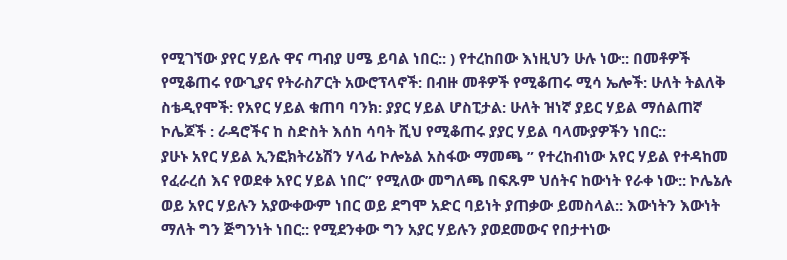የሚገኘው ያየር ሃይሉ ዋና ጣብያ ሀሜ ይባል ነበር:: ) የተረከበው እነዚህን ሁሉ ነው:: በመቶዎች የሚቆጠሩ የውጊያና የትራስፖርት አውሮፕላኖች: በብዙ መቶዎች የሚቆጠሩ ሚሳ ኤሎች: ሁለት ትልለቅ ስቴዲየሞች: የአየር ሃይል ቁጠባ ባንክ: ያያር ሃይል ሆስፒታል: ሁለት ዝነኛ ያይር ሃይል ማሰልጠኛ ኮሌጆች : ራዳሮችና ከ ስድስት እሰከ ሳባት ሺህ የሚቆጠሩ ያያር ሃይል ባላሙያዎችን ነበር::
ያሁኑ አየር ሃይል ኢንፎክትሪኔሽን ሃላፊ ኮሎኔል አስፋው ማመጫ ” የተረከብነው አየር ሃይል የተዳከመ የፈራረሰ እና የወደቀ አየር ሃይል ነበር” የሚለው መግለጫ በፍጹም ህሰትና ከውነት የራቀ ነው:: ኮሌኔሉ ወይ አየር ሃይሉን አያውቀውም ነበር ወይ ደግሞ አድር ባይነት ያጠቃው ይመስላል:: እውነትን እውነት ማለት ግን ጅግንነት ነበር:: የሚደንቀው ግን አያር ሃይሉን ያወደመውና የበታተነው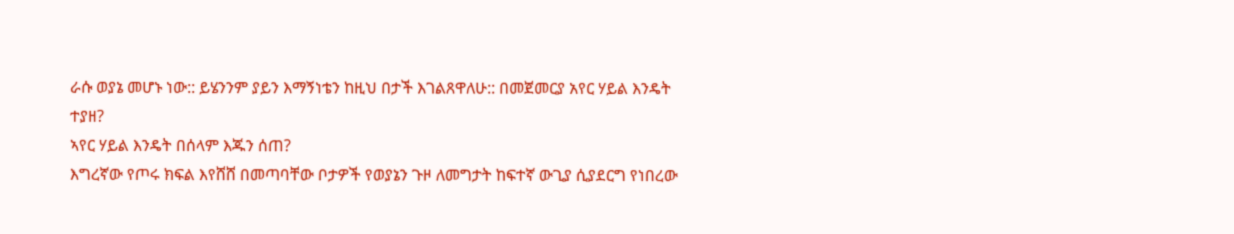ራሱ ወያኔ መሆኑ ነው:: ይሄንንም ያይን እማኝነቴን ከዚህ በታች እገልጸዋለሁ:: በመጀመርያ አየር ሃይል እንዴት ተያዘ?
ኣየር ሃይል እንዴት በሰላም እጁን ሰጠ?
እግረኛው የጦሩ ክፍል እየሸሸ በመጣባቸው ቦታዎች የወያኔን ጉዞ ለመግታት ከፍተኛ ውጊያ ሲያደርግ የነበረው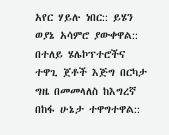አየር ሃይሉ ነበር:: ይሄን ወያኔ አሳምሮ ያውቀዋል:: በተለይ ሄሌኮፕተሮችና ተዋጊ ጀቶች እጅግ በርካታ ግዜ በመመላለስ ከእግረኛ በከፋ ሁኔታ ተዋግተዋል::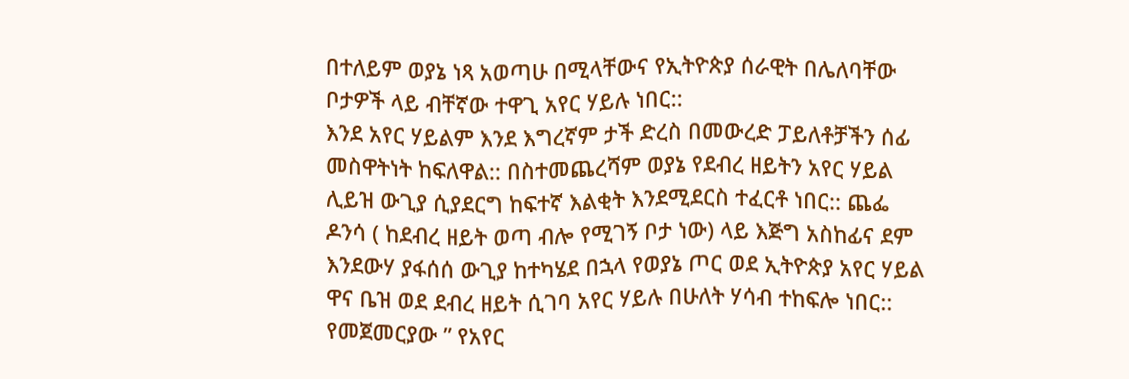በተለይም ወያኔ ነጻ አወጣሁ በሚላቸውና የኢትዮጵያ ሰራዊት በሌለባቸው ቦታዎች ላይ ብቸኛው ተዋጊ አየር ሃይሉ ነበር::
እንደ አየር ሃይልም እንደ እግረኛም ታች ድረስ በመውረድ ፓይለቶቻችን ሰፊ መስዋትነት ከፍለዋል:: በስተመጨረሻም ወያኔ የደብረ ዘይትን አየር ሃይል ሊይዝ ውጊያ ሲያደርግ ከፍተኛ እልቂት እንደሚደርስ ተፈርቶ ነበር:: ጨፌ ዶንሳ ( ከደብረ ዘይት ወጣ ብሎ የሚገኝ ቦታ ነው) ላይ እጅግ አስከፊና ደም እንደውሃ ያፋሰሰ ውጊያ ከተካሄደ በኋላ የወያኔ ጦር ወደ ኢትዮጵያ አየር ሃይል ዋና ቤዝ ወደ ደብረ ዘይት ሲገባ አየር ሃይሉ በሁለት ሃሳብ ተከፍሎ ነበር::
የመጀመርያው ” የአየር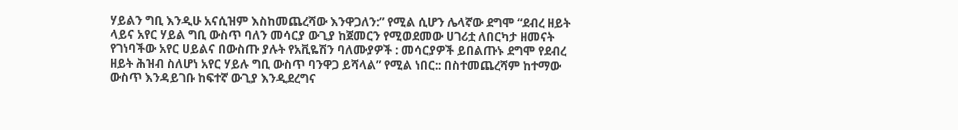ሃይልን ግቢ እንዲሁ አናሲዝም እስከመጨረሻው እንዋጋለን:” የሚል ሲሆን ሌላኛው ደግሞ “ደብረ ዘይት ላይና አየር ሃይል ግቢ ውስጥ ባለን መሳርያ ውጊያ ከጀመርን የሚወደመው ሀገሪቷ ለበርካታ ዘመናት የገነባችው አየር ሀይልና በውስጡ ያሉት የአቪዬሽን ባለሙያዎች : መሳርያዎች ይበልጡኑ ደግሞ የደብረ ዘይት ሕዝብ ስለሆነ አየር ሃይሉ ግቢ ውስጥ ባንዋጋ ይሻላል” የሚል ነበር:: በስተመጨረሻም ከተማው ውስጥ እንዳይገቡ ከፍተኛ ውጊያ እንዲደረግና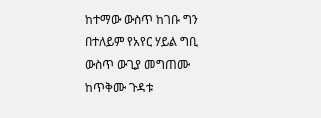ከተማው ውስጥ ከገቡ ግን በተለይም የአየር ሃይል ግቢ ውስጥ ውጊያ መግጠሙ ከጥቅሙ ጉዳቱ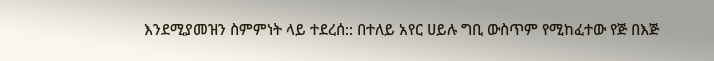እንደሚያመዝን ስምምነት ላይ ተደረሰ:: በተለይ አየር ሀይሉ ግቢ ውስጥም የሚከፈተው የጅ በእጅ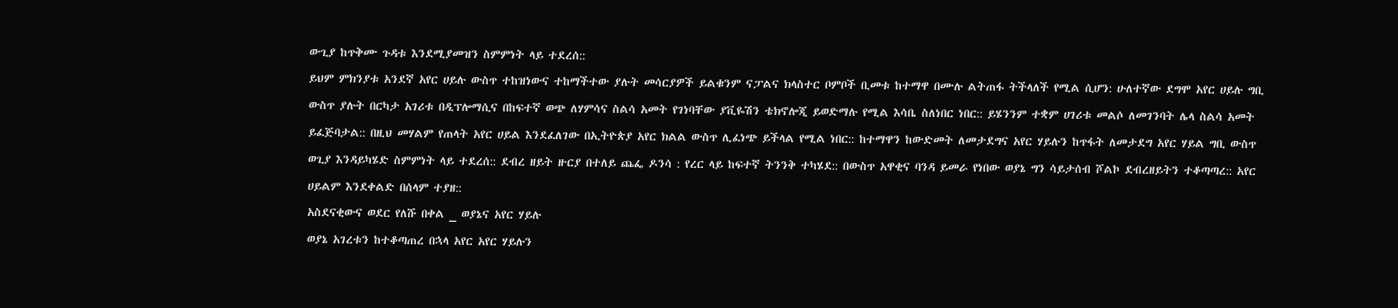ውጊያ ከጥቅሙ ጉዳቱ እንደሚያመዝን ስምምነት ላይ ተደረሰ::
ይህም ምክንያቱ አንደኛ አየር ሀይሉ ውስጥ ተከዝነውና ተከማችተው ያሉት መሳርያዎች ይልቁንም ናፓልና ክላስተር ቦምቦች ቢመቱ ከተማዋ በሙሉ ልትጠፋ ትችላለች የሚል ሲሆን: ሁለተኛው ደግሞ አየር ሀይሉ ግቢ ውስጥ ያሉት በርካታ አገሪቱ በዲፕሎማሲና በከፍተኛ ወጭ ለሃምሳና ስልሳ አመት የገነባቸው ያቪዬሽን ቴክኖሎጂ ይወድማሉ የሚል እሳቤ ስለነበር ነበር:: ይሄንንም ተቋም ሀገሪቱ መልሶ ለመገንባት ሌላ ስልሳ አመት ይፈጅባታል:: በዚህ መሃልም የጠላት አየር ሀይል እንደፈለገው በኢትዮጵያ አየር ክልል ውስጥ ሊፈነጭ ይችላል የሚል ነበር:: ከተማዋን ከውድመት ለመታደግና አየር ሃይሉን ከጥፋት ለመታደግ አየር ሃይል ግቢ ውስጥ ወጊያ እንዳይካሄድ ስምምነት ላይ ተደረሰ:: ደብረ ዘይት ዙርያ በተለይ ጨፌ ዶንሳ : የረር ላይ ከፍተኛ ትንንቅ ተካሄደ:: በውስጥ አዋቂና ባንዳ ይመራ የነበው ወያኔ ግን ሳይታሰብ ሾልኮ ደብረዘይትን ተቆጣጣረ:: አየር ሀይልም እንደቀልድ በሰላም ተያዘ::
አስደናቂውና ወደር የለሹ በቀል _ ወያኔና አየር ሃይሉ
ወያኔ አገረቱን ከተቆጣጠረ በኋላ አየር አየር ሃይሉን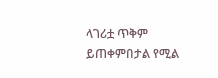ላገሪቷ ጥቅም ይጠቀምበታል የሚል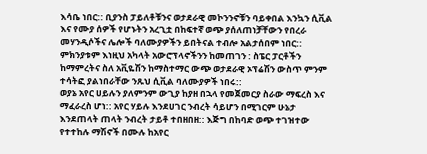እሳቤ ነበር:: ቢያንስ ፓይለቶቹንና ወታደራዊ መኮንንኖቹን ባይቀበል እንኳን ሲቪል እና የሙያ ሰዎች የሆኑትን አረጊቷ በከፍተኛ ወጭ ያሰለጠነቻቸውን የበረራ መሃንዲሶችና ሌሎች ባለሙያዎችን ይበትናል ተብሎ አልታሰበም ነበር:: ምክንያቱም እነዚህ አካላት አውሮፕላኖችንን ከመጠገን : ስፔር ፓርቶችን ከማምረትና ስለ አቪዬሽን ከማስተማር ውጭ ወታደራዊ ኦፕሬሽን ውስጥ ምንም ተሳትፎ ያልነበራቸው ንጹህ ሲቪል ባለሙያዎች ነበሩ::
ወያኔ አየር ሀይሉን ያለምንም ውጊያ ከያዘ በኋላ የመጀመርያ ስራው ማፍረስ እና ማፈራረስ ሆነ:: አየር ሃይሉ እንደሀገር ንብረት ሳይሆን በሚገርም ሁኔታ እንደጠላት ጠላት ንብረት ታይቶ ተበዘበዘ:: እጅግ በከባድ ወጭ ተገዝተው የተተከሉ ማሽኖች በሙሉ ከአየር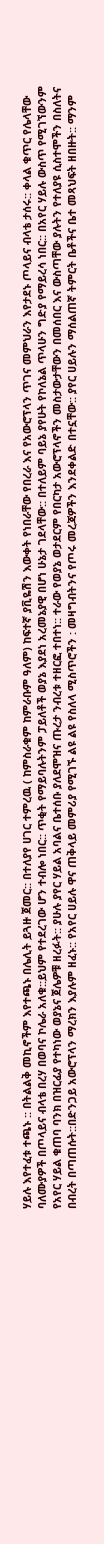ሃይሉ እየተፈቱ ተጫኑ :: በትልልቅ መኪኖችም እየተጫኑ በሌሊት ይጓዙ ጀመር:: በተለያየ ሀገር ተምረዉ ( ከምስራቁም ከምራቡም ዓለም) ከፍተኛ ያቪዬሽን እውቀት የነበራቸው የበረራ እና የአውሮፕላን ጥገና መምህራን እየታደኑ ጦላይና ብላቴ ታሰሩ:: ቀላል ቁጥር የሌላቸው ባለሙያዎች በጦላይና ብላቴ በረሃ በወባና ኮሌራ አለቁ::ይህም የተደረገው ሆን ተብሎ ነበር:: ጥቂት የማይባሉትንም ፓይለቶች ወያኔ እያደነ አረመኔያዊ በሆነ ሁኔታ ገደላቸው:: በተለይም ባይኔ ያየሁት የኮለኔል ጥላሁን ግድያ የማይረሳ ነበር:: በአየር ሃይሉ ውስጥ የሚገኘውንም የአየር ሃይል ቁጠባ ባንክ በዝርፊያ የተካነው ወያኔና ጀሌዎቹ ዘረፉት:: ያሁሉ ያየር ሃይል አባልና ቤተሰቡ ያለደሞዝና ጡረታ ንብረቱ ተዘርፎ ተበተነ:: ተራው የወያኔ ወታደርም የበርካታ አውሮፕላኖችን መስታውታቸውን በመሰበር እና ውስጣቸው ያሉትን የተለያዩ ሲስተሞችን በስለትና በብረት በጣጠሱት::በድንጋይ አውሮፕላን ማረክን እያሉም ዘፈኑ:: የአየር ሀይሉ ዋና ጠቅላይ መምሪያ የሚገኙ ልዩ ልዩ የስለላ ሚስጥሮችን : መዛግብትንና የጦሩ መረጃዎችን እንደቀልድ በተኗቸው:: ያየር ሀይሉን ማሰልጠኛ ትምርት ቤቶችና ቤተ መጻህፍት ዘበዙት:: ማንም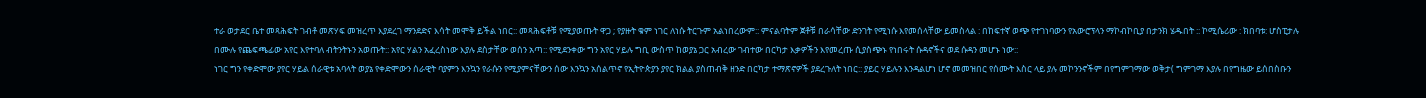ተራ ወታደር ቤተ መጻሕፍት ገብቶ መጽሃፍ መዝረጥ እያደረገ ማንደድና እሳት መሞቅ ይችል ነበር:: መጻሕፍቶቹ የሚያወጡት ዋጋ ; የያዙት ቁም ነገር ለነሱ ትርጉም አልነበረውም:: ምናልባትም ጀቶቹ በራሳቸው ድንገት የሚነሱ እየመሰላቸው ይመስላል : በከፍተኛ ወጭ የተገነባውን የአውሮፕላን ማኮብኮቢያ በታንክ ሄዱበት :: ኮሚሴሪው : ክበባቱ: ሆስፒታሉ በሙሉ የጨፍጫፊው አየር እየተባለ ብትንትኑን አወጡት:: አየር ሃልን አፈረስነው እያሉ ደስታቸው ወሰን አጣ:: የሚደንቀው ግን አየር ሃይሉ ግቢ ውስጥ ከወያኔ ጋር አብረው ገብተው በርካታ እቃዎችን እየመረጡ ሲያስጭኑ የነበሩት ሱዳኖችና ወደ ሱዳን መሆኑ ነው::
ነገር ግን የቀድሞው ያየር ሃይል ሰራዊቱ አባላት ወያኔ የቀድሞውን ሰራዊት ባያምን እንኳን የራሱን የሚያምናቸውን ሰው እንኳን አሰልጥኖ የኢትዮጵያን ያየር ክልል ያስጠብቅ ዘንድ በርካታ ተማጽኖዎች ያደረጉለት ነበር:: ያይር ሃይሉን እንዳልሆነ ሆኖ መመዝበር የሰሙት እስር ላይ ያሉ መኮንንኖችም በየግምገማው ወቅታ( ግምገማ እያሉ በየግዜው ይሰበስቡን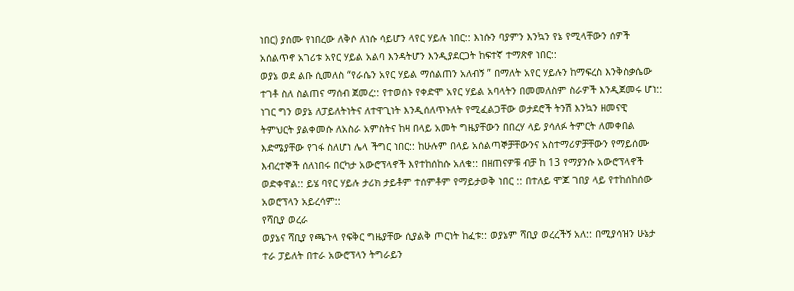ነበር) ያሰሙ የነበረው ለቅሶ ለነሱ ሳይሆን ላየር ሃይሉ ነበር:: እነሱን ባያምን እንኳን የኔ የሚላቸውን ሰዎች አሰልጥኖ አገሪቱ አየር ሃይል አልባ እንዳትሆን እንዲያደርጋት ከፍተኛ ተማጽኖ ነበር::
ወያኔ ወደ ልቡ ሲመለስ “የራሴን አየር ሃይል ማሰልጠን አለብኝ ” በማለት አየር ሃይሉን ከማፍረስ እንቅስቃሴው ተገቶ ስለ ስልጠና ማሰብ ጀመረ:: የተወሰኑ የቀድሞ አየር ሃይል አባላትን በመመለስም ስራዎች እንዲጀመሩ ሆነ:: ነገር ግን ወያኔ ለፓይለትነትና ለተዋጊነት እንዲሰለጥኑለት የሚፈልጋቸው ወታደሮች ትንሽ እንኳን ዘመናዊ ትምህርት ያልቀመሱ ለአስራ አምስትና ከዛ በላይ አመት ግዜያቸውን በበረሃ ላይ ያሳለፉ ትምርት ለመቀበል እድሜያቸው የገፋ ስለሆነ ሌላ ችግር ነበር:: ከሁሉም በላይ አሰልጣኞቻቸውንና አስተማሪዎቻቸውን የማይሰሙ እብረተኞች ሰለነበሩ በርካታ አውሮፕላኖች እየተከሰከሱ አለቁ:: በዘጠናዎቹ ብቻ ከ 13 የማያንሱ አውሮፕላኖች ወድቀዋል:: ይሄ ባየር ሃይሉ ታሪክ ታይቶም ተሰምቶም የማይታወቅ ነበር :: በተለይ ሞጆ ገበያ ላይ የተከሰከሰው አወሮፕላን አይረሳም::
የሻቢያ ወረራ
ወያኔና ሻቢያ የጫጉላ የፍቅር ግዜያቸው ሲያልቅ ጦርነት ከፈቱ:: ወያኔም ሻቢያ ወረረችኝ አለ:: በሚያሳዝን ሁኔታ ተራ ፓይለት በተራ አውሮፕላን ትግራይን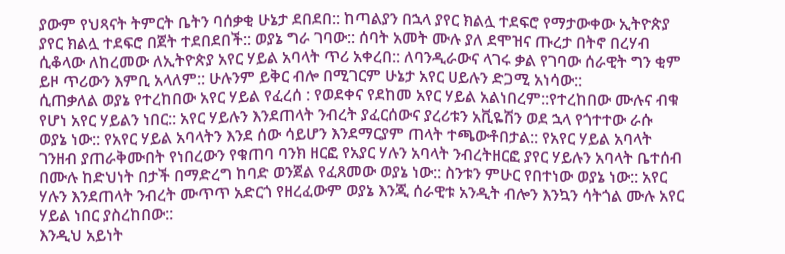ያውም የህጻናት ትምርት ቤትን ባሰቃቂ ሁኔታ ደበደበ:: ከጣልያን በኋላ ያየር ክልሏ ተደፍሮ የማታውቀው ኢትዮጵያ ያየር ክልሏ ተደፍሮ በጀት ተደበደበች:: ወያኔ ግራ ገባው:: ሰባት አመት ሙሉ ያለ ደሞዝና ጡረታ በትኖ በረሃብ ሲቆላው ለከረመው ለኢትዮጵያ አየር ሃይል አባላት ጥሪ አቀረበ:: ለባንዲራውና ላገሩ ቃል የገባው ሰራዊት ግን ቂም ይዞ ጥሪውን እምቢ አላለም:: ሁሉንም ይቅር ብሎ በሚገርም ሁኔታ አየር ሀይሉን ድጋሚ አነሳው::
ሲጠቃለል ወያኔ የተረከበው አየር ሃይል የፈረሰ : የወደቀና የደከመ አየር ሃይል አልነበረም::የተረከበው ሙሉና ብቁ የሆነ አየር ሃይልን ነበር:: አየር ሃይሉን እንደጠላት ንብረት ያፈርሰውና ያረሪቱን አቪዬሽን ወደ ኋላ የጎተተው ራሱ ወያኔ ነው:: የአየር ሃይል አባላትን እንደ ሰው ሳይሆን እንደማርያም ጠላት ተጫውቶበታል:: የአየር ሃይል አባላት ገንዘብ ያጠራቅሙበት የነበረውን የቁጠባ ባንክ ዘርፎ የአያር ሃሉን አባላት ንብረትዘርፎ ያየር ሃይሉን አባላት ቤተሰብ በሙሉ ከድህነት በታች በማድረግ ከባድ ወንጀል የፈጸመው ወያኔ ነው:: ስንቱን ምሁር የበተነው ወያኔ ነው:: አየር ሃሉን እንደጠላት ንብረት ሙጥጥ አድርጎ የዘረፈውም ወያኔ እንጂ ሰራዊቱ አንዲት ብሎን እንኳን ሳትጎል ሙሉ አየር ሃይል ነበር ያስረከበው::
እንዲህ አይነት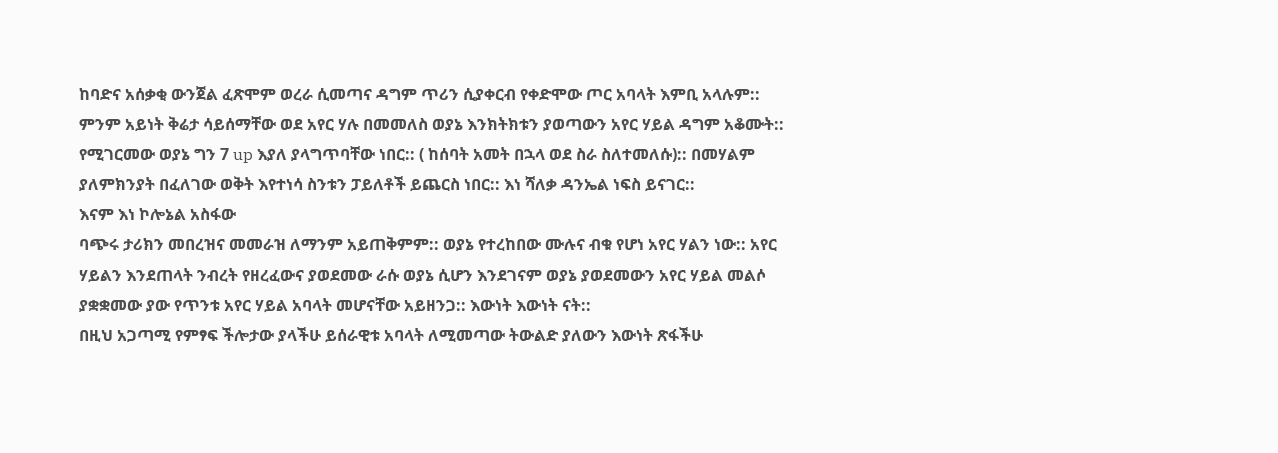ከባድና አሰቃቂ ውንጀል ፈጽሞም ወረራ ሲመጣና ዳግም ጥሪን ሲያቀርብ የቀድሞው ጦር አባላት እምቢ አላሉም:: ምንም አይነት ቅሬታ ሳይሰማቸው ወደ አየር ሃሉ በመመለስ ወያኔ እንክትክቱን ያወጣውን አየር ሃይል ዳግም አቆሙት:: የሚገርመው ወያኔ ግን 7 up እያለ ያላግጥባቸው ነበር:: ( ከሰባት አመት በኋላ ወደ ስራ ስለተመለሱ):: በመሃልም ያለምክንያት በፈለገው ወቅት እየተነሳ ስንቱን ፓይለቶች ይጨርስ ነበር:: እነ ሻለቃ ዳንኤል ነፍስ ይናገር::
እናም እነ ኮሎኔል አስፋው
ባጭሩ ታሪክን መበረዝና መመራዝ ለማንም አይጠቅምም:: ወያኔ የተረከበው ሙሉና ብቁ የሆነ አየር ሃልን ነው:: አየር ሃይልን እንደጠላት ንብረት የዘረፈውና ያወደመው ራሱ ወያኔ ሲሆን እንደገናም ወያኔ ያወደመውን አየር ሃይል መልሶ ያቋቋመው ያው የጥንቱ አየር ሃይል አባላት መሆናቸው አይዘንጋ:: እውነት እውነት ናት::
በዚህ አጋጣሚ የምፃፍ ችሎታው ያላችሁ ይሰራዊቱ አባላት ለሚመጣው ትውልድ ያለውን እውነት ጽፋችሁ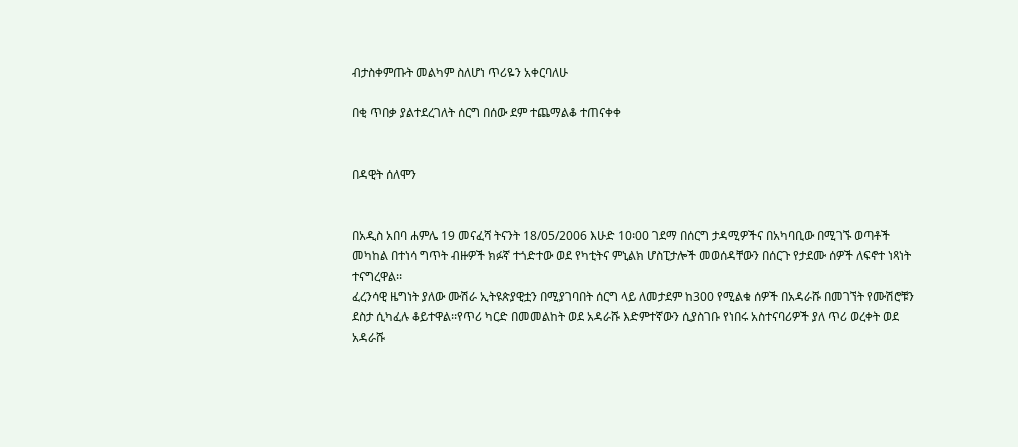ብታስቀምጡት መልካም ስለሆነ ጥሪዬን አቀርባለሁ

በቂ ጥበቃ ያልተደረገለት ሰርግ በሰው ደም ተጨማልቆ ተጠናቀቀ


በዳዊት ሰለሞን


በአዲስ አበባ ሐምሌ 19 መናፈሻ ትናንት 18/05/2006 እሁድ 10፡00 ገደማ በሰርግ ታዳሚዎችና በአካባቢው በሚገኙ ወጣቶች መካከል በተነሳ ግጥት ብዙዎች ክፉኛ ተጎድተው ወደ የካቲትና ምኒልክ ሆስፒታሎች መወሰዳቸውን በሰርጉ የታደሙ ሰዎች ለፍኖተ ነጻነት ተናግረዋል፡፡
ፈረንሳዊ ዜግነት ያለው ሙሽራ ኢትዩጵያዊቷን በሚያገባበት ሰርግ ላይ ለመታደም ከ300 የሚልቁ ሰዎች በአዳራሹ በመገኘት የሙሽሮቹን ደስታ ሲካፈሉ ቆይተዋል፡፡የጥሪ ካርድ በመመልከት ወደ አዳራሹ እድምተኛውን ሲያስገቡ የነበሩ አስተናባሪዎች ያለ ጥሪ ወረቀት ወደ አዳራሹ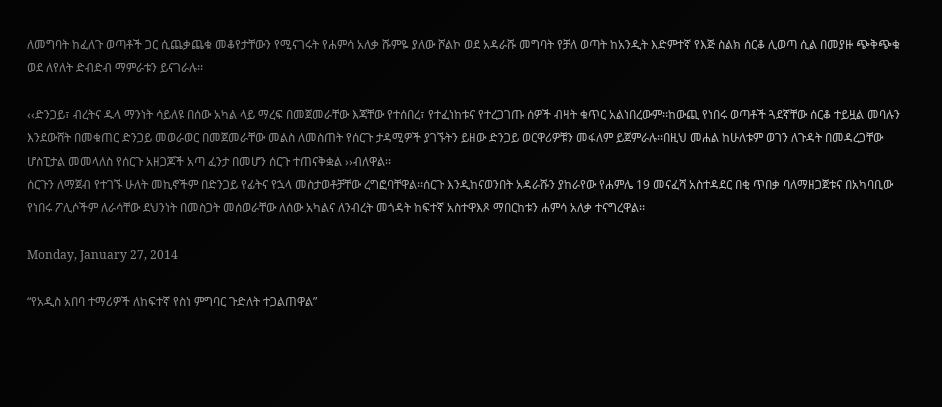ለመግባት ከፈለጉ ወጣቶች ጋር ሲጨቃጨቁ መቆየታቸውን የሚናገሩት የሐምሳ አለቃ ሹምዬ ያለው ሾልኮ ወደ አዳራሹ መግባት የቻለ ወጣት ከአንዲት እድምተኛ የእጅ ስልክ ሰርቆ ሊወጣ ሲል በመያዙ ጭቅጭቁ ወደ ለየለት ድብድብ ማምራቱን ይናገራሉ፡፡

‹‹ድንጋይ፣ ብረትና ዱላ ማንነት ሳይለዩ በሰው አካል ላይ ማረፍ በመጀመራቸው እጃቸው የተሰበረ፣ የተፈነከቱና የተረጋገጡ ሰዎች ብዛት ቁጥር አልነበረውም፡፡ከውጪ የነበሩ ወጣቶች ጓደኛቸው ሰርቆ ተይዟል መባሉን እንደውሸት በመቁጠር ድንጋይ መወራወር በመጀመራቸው መልስ ለመስጠት የሰርጉ ታዳሚዎች ያገኙትን ይዘው ድንጋይ ወርዋሪዎቹን መፋለም ይጀምራሉ፡፡በዚህ መሐል ከሁለቱም ወገን ለጉዳት በመዳረጋቸው ሆስፒታል መመላለስ የሰርጉ አዘጋጆች አጣ ፈንታ በመሆን ሰርጉ ተጠናቅቋል ››ብለዋል፡፡
ሰርጉን ለማጀብ የተገኙ ሁለት መኪኖችም በድንጋይ የፊትና የኋላ መስታወቶቻቸው ረግፎባቸዋል፡፡ሰርጉ እንዲከናወንበት አዳራሹን ያከራየው የሐምሌ 19 መናፈሻ አስተዳደር በቂ ጥበቃ ባለማዘጋጀቱና በአካባቢው የነበሩ ፖሊሶችም ለራሳቸው ደህንነት በመስጋት መሰወራቸው ለሰው አካልና ለንብረት መጎዳት ከፍተኛ አስተዋእጾ ማበርከቱን ሐምሳ አለቃ ተናግረዋል፡፡

Monday, January 27, 2014

“የአዲስ አበባ ተማሪዎች ለከፍተኛ የስነ ምግባር ጉድለት ተጋልጠዋል”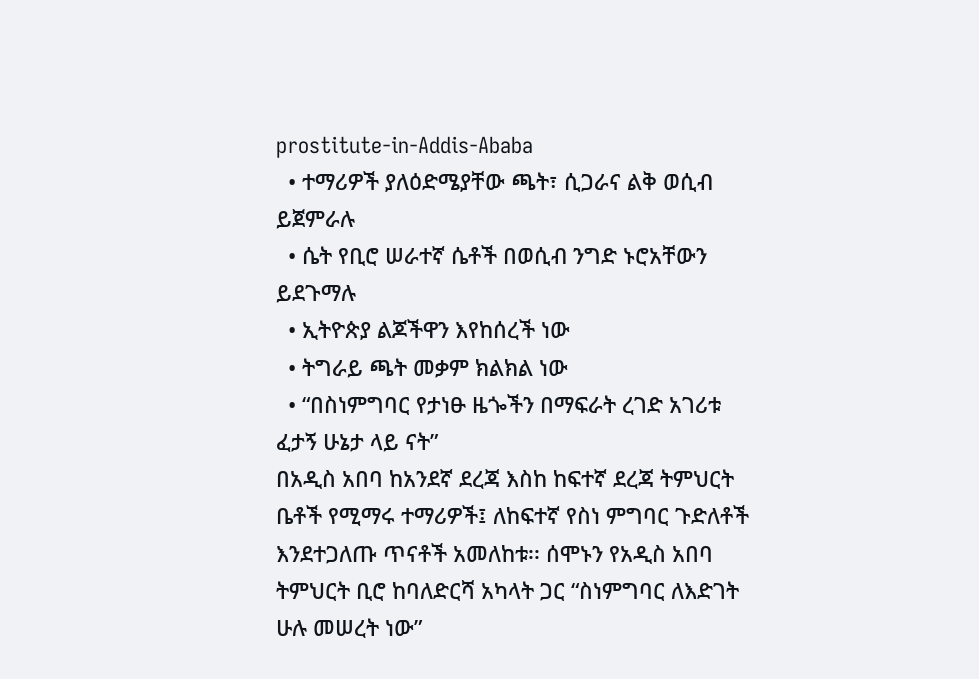prostitute-in-Addis-Ababa
  • ተማሪዎች ያለዕድሜያቸው ጫት፣ ሲጋራና ልቅ ወሲብ ይጀምራሉ
  • ሴት የቢሮ ሠራተኛ ሴቶች በወሲብ ንግድ ኑሮአቸውን ይደጉማሉ
  • ኢትዮጵያ ልጆችዋን እየከሰረች ነው
  • ትግራይ ጫት መቃም ክልክል ነው
  • “በስነምግባር የታነፁ ዜጐችን በማፍራት ረገድ አገሪቱ ፈታኝ ሁኔታ ላይ ናት”
በአዲስ አበባ ከአንደኛ ደረጃ እስከ ከፍተኛ ደረጃ ትምህርት ቤቶች የሚማሩ ተማሪዎች፤ ለከፍተኛ የስነ ምግባር ጉድለቶች እንደተጋለጡ ጥናቶች አመለከቱ፡፡ ሰሞኑን የአዲስ አበባ ትምህርት ቢሮ ከባለድርሻ አካላት ጋር “ስነምግባር ለእድገት ሁሉ መሠረት ነው”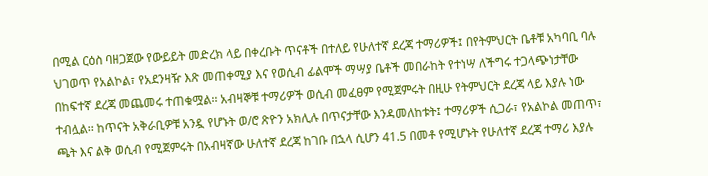በሚል ርዕስ ባዘጋጀው የውይይት መድረክ ላይ በቀረቡት ጥናቶች በተለይ የሁለተኛ ደረጃ ተማሪዎች፤ በየትምህርት ቤቶቹ አካባቢ ባሉ ህገወጥ የአልኮል፣ የአደንዛዥ እጽ መጠቀሚያ እና የወሲብ ፊልሞች ማሣያ ቤቶች መበራከት የተነሣ ለችግሩ ተጋላጭነታቸው በከፍተኛ ደረጃ መጨመሩ ተጠቁሟል፡፡ አብዛኞቹ ተማሪዎች ወሲብ መፈፀም የሚጀምሩት በዚሁ የትምህርት ደረጃ ላይ እያሉ ነው ተብሏል፡፡ ከጥናት አቅራቢዎቹ አንዷ የሆኑት ወ/ሮ ጽዮን አክሊሉ በጥናታቸው እንዳመለከቱት፤ ተማሪዎች ሲጋራ፣ የአልኮል መጠጥ፣ ጫት እና ልቅ ወሲብ የሚጀምሩት በአብዛኛው ሁለተኛ ደረጃ ከገቡ በኋላ ሲሆን 41.5 በመቶ የሚሆኑት የሁለተኛ ደረጃ ተማሪ እያሉ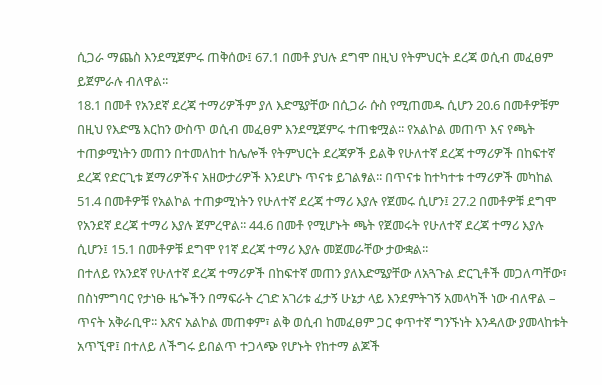ሲጋራ ማጨስ እንደሚጀምሩ ጠቅሰው፤ 67.1 በመቶ ያህሉ ደግሞ በዚህ የትምህርት ደረጃ ወሲብ መፈፀም ይጀምራሉ ብለዋል፡፡
18.1 በመቶ የአንደኛ ደረጃ ተማሪዎችም ያለ እድሜያቸው በሲጋራ ሱስ የሚጠመዱ ሲሆን 20.6 በመቶዎቹም በዚህ የእድሜ እርከን ውስጥ ወሲብ መፈፀም እንደሚጀምሩ ተጠቁሟል፡፡ የአልኮል መጠጥ እና የጫት ተጠቃሚነትን መጠን በተመለከተ ከሌሎች የትምህርት ደረጃዎች ይልቅ የሁለተኛ ደረጃ ተማሪዎች በከፍተኛ ደረጃ የድርጊቱ ጀማሪዎችና አዘውታሪዎች እንደሆኑ ጥናቱ ይገልፃል፡፡ በጥናቱ ከተካተቱ ተማሪዎች መካከል 51.4 በመቶዎቹ የአልኮል ተጠቃሚነትን የሁለተኛ ደረጃ ተማሪ እያሉ የጀመሩ ሲሆን፤ 27.2 በመቶዎቹ ደግሞ የአንደኛ ደረጃ ተማሪ እያሉ ጀምረዋል፡፡ 44.6 በመቶ የሚሆኑት ጫት የጀመሩት የሁለተኛ ደረጃ ተማሪ እያሉ ሲሆን፤ 15.1 በመቶዎቹ ደግሞ የ1ኛ ደረጃ ተማሪ እያሉ መጀመራቸው ታውቋል፡፡
በተለይ የአንደኛ የሁለተኛ ደረጃ ተማሪዎች በከፍተኛ መጠን ያለእድሜያቸው ለአጓጉል ድርጊቶች መጋለጣቸው፣ በስነምግባር የታነፁ ዜጐችን በማፍራት ረገድ አገሪቱ ፈታኝ ሁኔታ ላይ እንደምትገኝ አመላካች ነው ብለዋል – ጥናት አቅራቢዋ፡፡ እጽና አልኮል መጠቀም፣ ልቅ ወሲብ ከመፈፀም ጋር ቀጥተኛ ግንኙነት እንዳለው ያመላከቱት አጥኚዋ፤ በተለይ ለችግሩ ይበልጥ ተጋላጭ የሆኑት የከተማ ልጆች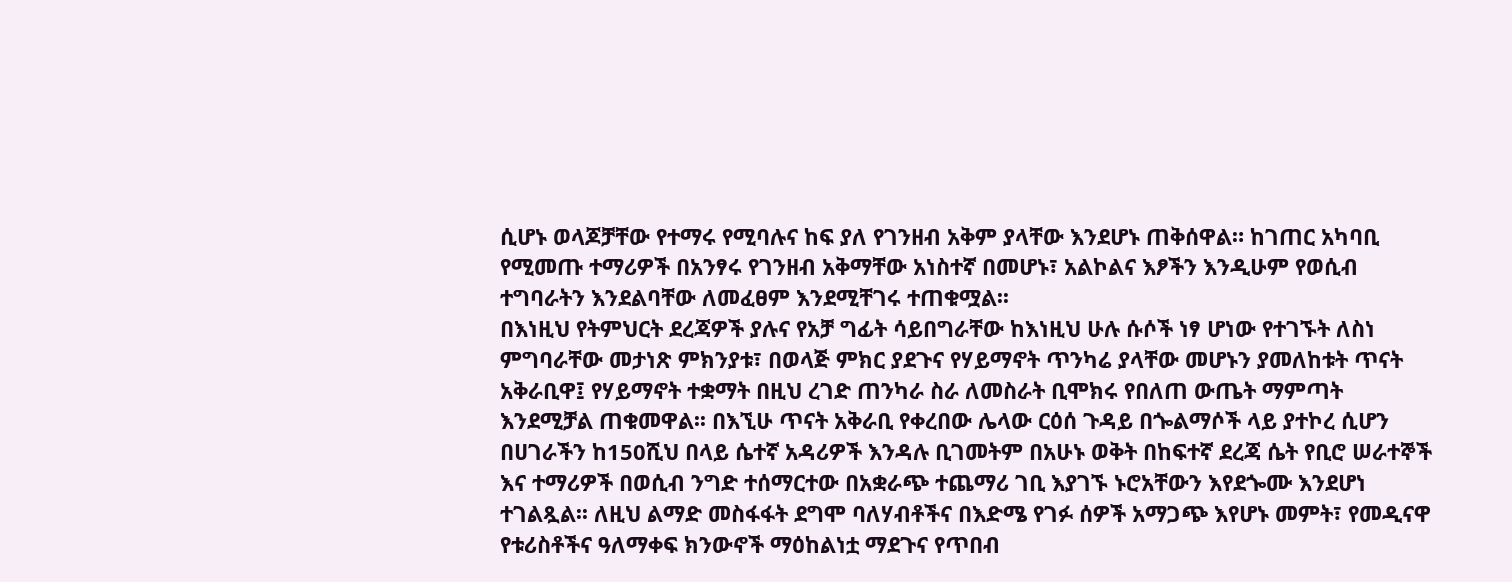ሲሆኑ ወላጆቻቸው የተማሩ የሚባሉና ከፍ ያለ የገንዘብ አቅም ያላቸው እንደሆኑ ጠቅሰዋል። ከገጠር አካባቢ የሚመጡ ተማሪዎች በአንፃሩ የገንዘብ አቅማቸው አነስተኛ በመሆኑ፣ አልኮልና እፆችን እንዲሁም የወሲብ ተግባራትን እንደልባቸው ለመፈፀም እንደሚቸገሩ ተጠቁሟል፡፡
በእነዚህ የትምህርት ደረጃዎች ያሉና የአቻ ግፊት ሳይበግራቸው ከእነዚህ ሁሉ ሱሶች ነፃ ሆነው የተገኙት ለስነ ምግባራቸው መታነጽ ምክንያቱ፣ በወላጅ ምክር ያደጉና የሃይማኖት ጥንካሬ ያላቸው መሆኑን ያመለከቱት ጥናት አቅራቢዋ፤ የሃይማኖት ተቋማት በዚህ ረገድ ጠንካራ ስራ ለመስራት ቢሞክሩ የበለጠ ውጤት ማምጣት እንደሚቻል ጠቁመዋል፡፡ በእኚሁ ጥናት አቅራቢ የቀረበው ሌላው ርዕሰ ጉዳይ በጐልማሶች ላይ ያተኮረ ሲሆን በሀገራችን ከ150ሺህ በላይ ሴተኛ አዳሪዎች እንዳሉ ቢገመትም በአሁኑ ወቅት በከፍተኛ ደረጃ ሴት የቢሮ ሠራተኞች እና ተማሪዎች በወሲብ ንግድ ተሰማርተው በአቋራጭ ተጨማሪ ገቢ እያገኙ ኑሮአቸውን እየደጐሙ እንደሆነ ተገልጿል፡፡ ለዚህ ልማድ መስፋፋት ደግሞ ባለሃብቶችና በእድሜ የገፉ ሰዎች አማጋጭ እየሆኑ መምት፣ የመዲናዋ የቱሪስቶችና ዓለማቀፍ ክንውኖች ማዕከልነቷ ማደጉና የጥበብ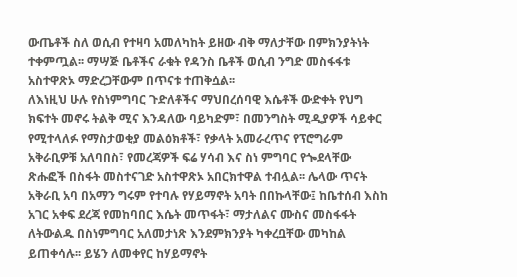ውጤቶች ስለ ወሲብ የተዛባ አመለካከት ይዘው ብቅ ማለታቸው በምክንያትነት ተቀምጧል፡፡ ማሣጅ ቤቶችና ራቁት የዳንስ ቤቶች ወሲብ ንግድ መስፋፋቱ አስተዋጽኦ ማድረጋቸውም በጥናቱ ተጠቅሷል፡፡
ለእነዚህ ሁሉ የስነምግባር ጉድለቶችና ማህበረሰባዊ እሴቶች ውድቀት የህግ ክፍተት መኖሩ ትልቅ ሚና እንዳለው ባይካድም፣ በመንግስት ሚዲያዎች ሳይቀር የሚተላለፉ የማስታወቂያ መልዕክቶች፣ የቃላት አመራረጥና የፕሮግራም አቅራቢዎቹ አለባበስ፣ የመረጃዎች ፍሬ ሃሳብ እና ስነ ምግባር የጐደላቸው ጽሑፎች በስፋት መስተናገድ አስተዋጽኦ አበርክተዋል ተብሏል፡፡ ሌላው ጥናት አቅራቢ አባ በአማን ግሩም የተባሉ የሃይማኖት አባት በበኩላቸው፤ ከቤተሰብ እስከ አገር አቀፍ ደረጃ የመከባበር እሴት መጥፋት፣ ማታለልና ሙስና መስፋፋት ለትውልዱ በስነምግባር አለመታነጽ እንደምክንያት ካቀረቧቸው መካከል ይጠቀሳሉ፡፡ ይሄን ለመቀየር ከሃይማኖት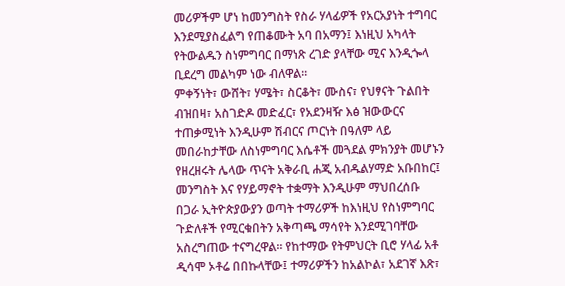መሪዎችም ሆነ ከመንግስት የስራ ሃላፊዎች የአርአያነት ተግባር እንደሚያስፈልግ የጠቆሙት አባ በአማን፤ እነዚህ አካላት የትውልዱን ስነምግባር በማነጽ ረገድ ያላቸው ሚና እንዲጐላ ቢደረግ መልካም ነው ብለዋል፡፡
ምቀኝነት፣ ውሸት፣ ሃሜት፣ ስርቆት፣ ሙስና፣ የህፃናት ጉልበት ብዝበዛ፣ አስገድዶ መድፈር፣ የአደንዛዥ እፅ ዝውውርና ተጠቃሚነት እንዲሁም ሽብርና ጦርነት በዓለም ላይ መበራከታቸው ለስነምግባር እሴቶች መጓደል ምክንያት መሆኑን የዘረዘሩት ሌላው ጥናት አቅራቢ ሐጂ አብዱልሃማድ አቡበከር፤ መንግስት እና የሃይማኖት ተቋማት እንዲሁም ማህበረሰቡ በጋራ ኢትዮጵያውያን ወጣት ተማሪዎች ከእነዚህ የስነምግባር ጉድለቶች የሚርቁበትን አቅጣጫ ማሳየት እንደሚገባቸው አስረግጠው ተናግረዋል፡፡ የከተማው የትምህርት ቢሮ ሃላፊ አቶ ዲሳሞ ኦቶሬ በበኩላቸው፤ ተማሪዎችን ከአልኮል፣ አደገኛ እጽ፣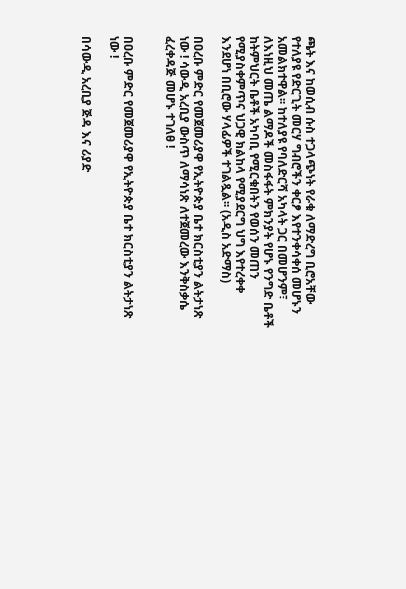ጫት እና ከወሲብ ሱስ ተጋላጭነት የራቁ ለማድረግ ቢሮአቸው የተለያዩ የድርጊት መርሃ ግብሮችን ቀርፆ እየተንቀሳቀሰ መሆኑን አመልክተዋል፡፡ ከተለያዩ የባለድርሻ አካላት ጋር በመሆንም፣ ለእነዚህ መጤ ልማዶች መስፋፋት ምክንያት የሆኑ የንግድ ቤቶች ከትምህርት ቤቶች አካባቢ የሚርቁበትን የወሰን መጠን የሚያስቀምጥና ህጋዊ ክልከላ የሚያደርግ ህግ እየተረቀቀ እንደሆነ በቢሮው ሃላፊዎች ተገልጿል፡፡ (አዲስ አድማስ)

በዐረቡ ምድር የመጀመሪያዋ የኢትዮጵያ ቤተ ክርስቲያን ልትታነጽ ነው ! ሳውዲ አረቢያ ውስጥ ለማሳነጽ ለተጀመረው እንቅስቃሴ ፈረቀዳጅ መሆኑ ተገለፀ !


በዐረቡ ምድር የመጀመሪያዋ የኢትዮጵያ ቤተ ክርስቲያን ልትታነጽ ነው !

በሳውዲ አረቢያ ጅዳ እና ሪያድ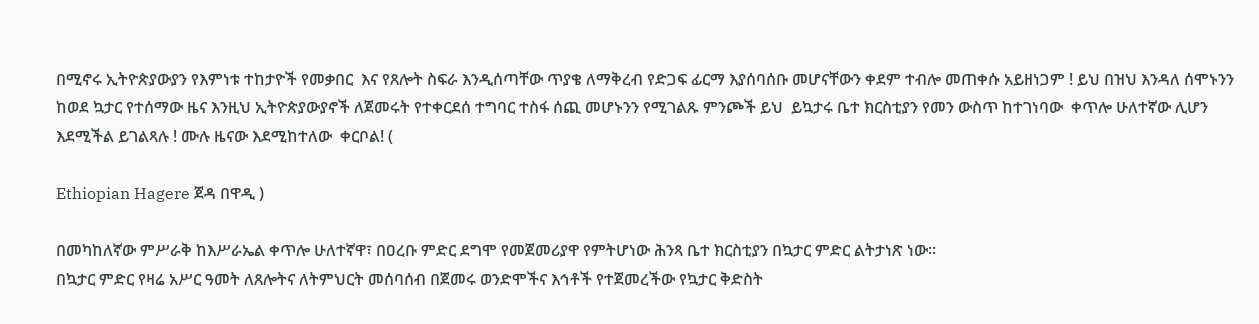በሚኖሩ ኢትዮጵያውያን የእምነቱ ተከታዮች የመቃበር  እና የጸሎት ስፍራ እንዲሰጣቸው ጥያቄ ለማቅረብ የድጋፍ ፊርማ እያሰባሰቡ መሆናቸውን ቀደም ተብሎ መጠቀሱ አይዘነጋም ! ይህ በዝህ እንዳለ ሰሞኑንን ከወደ ኳታር የተሰማው ዜና እንዚህ ኢትዮጵያውያኖች ለጀመሩት የተቀርደሰ ተግባር ተስፋ ሰጪ መሆኑንን የሚገልጹ ምንጮች ይህ  ይኳታሩ ቤተ ክርስቲያን የመን ውስጥ ከተገነባው  ቀጥሎ ሁለተኛው ሊሆን እደሚችል ይገልጻሉ ! ሙሉ ዜናው እደሚከተለው  ቀርቦል! (

Ethiopian Hagere ጀዳ በዋዲ )

በመካከለኛው ምሥራቅ ከእሥራኤል ቀጥሎ ሁለተኛዋ፣ በዐረቡ ምድር ደግሞ የመጀመሪያዋ የምትሆነው ሕንጻ ቤተ ክርስቲያን በኳታር ምድር ልትታነጽ ነው፡፡
በኳታር ምድር የዛሬ አሥር ዓመት ለጸሎትና ለትምህርት መሰባሰብ በጀመሩ ወንድሞችና እኅቶች የተጀመረችው የኳታር ቅድስት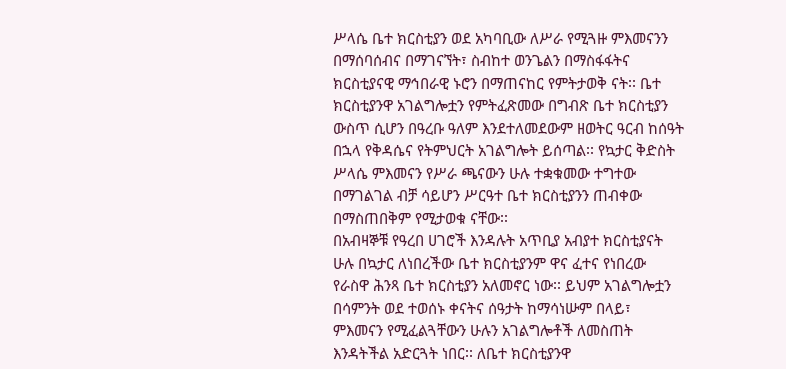ሥላሴ ቤተ ክርስቲያን ወደ አካባቢው ለሥራ የሚጓዙ ምእመናንን በማሰባሰብና በማገናኘት፣ ስብከተ ወንጌልን በማስፋፋትና ክርስቲያናዊ ማኅበራዊ ኑሮን በማጠናከር የምትታወቅ ናት፡፡ ቤተ ክርስቲያንዋ አገልግሎቷን የምትፈጽመው በግብጽ ቤተ ክርስቲያን ውስጥ ሲሆን በዓረቡ ዓለም እንደተለመደውም ዘወትር ዓርብ ከሰዓት በኋላ የቅዳሴና የትምህርት አገልግሎት ይሰጣል፡፡ የኳታር ቅድስት ሥላሴ ምእመናን የሥራ ጫናውን ሁሉ ተቋቁመው ተግተው በማገልገል ብቻ ሳይሆን ሥርዓተ ቤተ ክርስቲያንን ጠብቀው በማስጠበቅም የሚታወቁ ናቸው፡፡
በአብዛኞቹ የዓረበ ሀገሮች እንዳሉት አጥቢያ አብያተ ክርስቲያናት ሁሉ በኳታር ለነበረችው ቤተ ክርስቲያንም ዋና ፈተና የነበረው የራስዋ ሕንጻ ቤተ ክርስቲያን አለመኖር ነው፡፡ ይህም አገልግሎቷን በሳምንት ወደ ተወሰኑ ቀናትና ሰዓታት ከማሳነሡም በላይ፣ ምእመናን የሚፈልጓቸውን ሁሉን አገልግሎቶች ለመስጠት እንዳትችል አድርጓት ነበር፡፡ ለቤተ ክርስቲያንዋ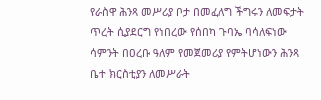የራስዋ ሕንጻ መሥሪያ ቦታ በመፈለግ ችግሩን ለመፍታት ጥረት ሲያደርግ የነበረው የሰበካ ጉባኤ ባሳለፍነው ሳምንት በዐረቡ ዓለም የመጀመሪያ የምትሆነውን ሕንጻ ቤተ ክርስቲያን ለመሥራት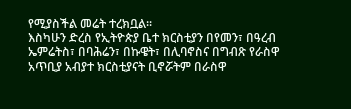የሚያስችል መሬት ተረክቧል፡፡
እስካሁን ድረስ የኢትዮጵያ ቤተ ክርስቲያን በየመን፣ በዓረብ ኤምሬትስ፣ በባሕሬን፣ በኩዌት፣ በሊባኖስና በግብጽ የራስዋ አጥቢያ አብያተ ክርስቲያናት ቢኖሯትም በራስዋ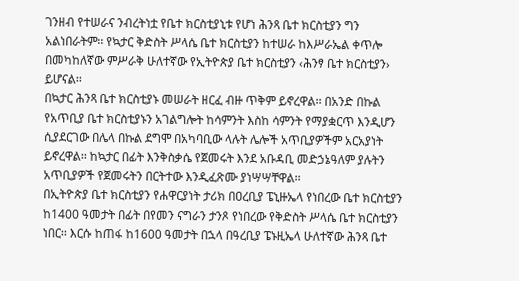ገንዘብ የተሠራና ንብረትነቷ የቤተ ክርስቲያኒቱ የሆነ ሕንጻ ቤተ ክርስቲያን ግን አልነበራትም፡፡ የኳታር ቅድስት ሥላሴ ቤተ ክርስቲያን ከተሠራ ከእሥራኤል ቀጥሎ በመካከለኛው ምሥራቅ ሁለተኛው የኢትዮጵያ ቤተ ክርስቲያን ‹ሕንፃ ቤተ ክርስቲያን› ይሆናል፡፡
በኳታር ሕንጻ ቤተ ክርስቲያኑ መሠራት ዘርፈ ብዙ ጥቅም ይኖረዋል፡፡ በአንድ በኩል የአጥቢያ ቤተ ክርስቲያኑን አገልግሎት ከሳምንት እስከ ሳምንት የማያቋርጥ እንዲሆን ሲያደርገው በሌላ በኩል ደግሞ በአካባቢው ላሉት ሌሎች አጥቢያዎችም አርአያነት ይኖረዋል፡፡ ከኳታር በፊት እንቅስቃሴ የጀመሩት እንደ አቡዳቢ መድኃኔዓለም ያሉትን አጥቢያዎች የጀመሩትን በርትተው እንዲፈጽሙ ያነሣሣቸዋል፡፡
በኢትዮጵያ ቤተ ክርስቲያን የሐዋርያነት ታሪክ በዐረቢያ ፔኒዙኤላ የነበረው ቤተ ክርስቲያን ከ1400 ዓመታት በፊት በየመን ናግራን ታንጾ የነበረው የቅድስት ሥላሴ ቤተ ክርስቲያን ነበር፡፡ እርሱ ከጠፋ ከ1600 ዓመታት በኋላ በዓረቢያ ፔኑዚኤላ ሁለተኛው ሕንጻ ቤተ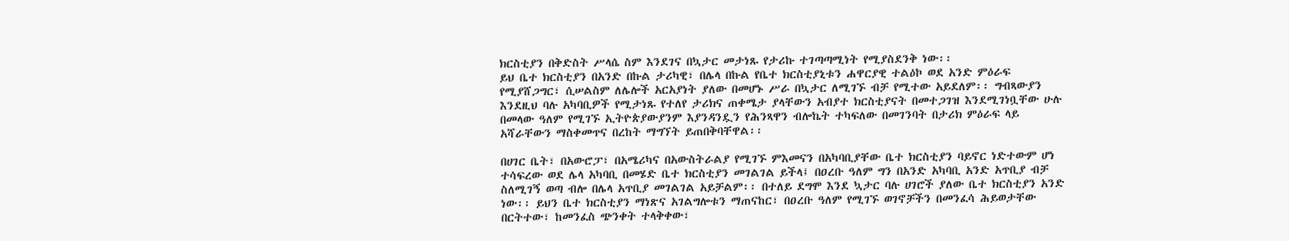ክርስቲያን በቅድስት ሥላሴ ስም እንደገና በኳታር መታነጹ የታሪኩ ተገጣጣሚነት የሚያስደንቅ ነው፡፡
ይህ ቤተ ክርስቲያን በአንድ በኩል ታሪካዊ፣ በሌላ በኩል የቤተ ክርስቲያኒቱን ሐዋርያዊ ተልዕኮ ወደ አንድ ምዕራፍ የሚያሸጋግር፣ ሲሠልስም ለሌሎች አርአያነት ያለው በመሆኑ ሥራ በኳታር ለሚገኙ ብቻ የሚተው አይደለም፡፡ ግብጻውያን እንደዚህ ባሉ አካባቢዎች የሚታነጹ የተለየ ታሪክና ጠቀሜታ ያላቸውን አብያተ ክርስቲያናት በመተጋገዝ እንደሚገነቧቸው ሁሉ በመላው ዓለም የሚገኙ ኢትዮጵያውያንም እያንዳንዷን የሕንጻዋን ብሎኬት ተካፍለው በመገንባት በታሪክ ምዕራፍ ላይ አሻራቸውን ማስቀመጥና በረከት ማግኘት ይጠበቅባቸዋል፡፡

በሀገር ቤት፣ በአውሮፓ፣ በአሜሪካና በአውስትራልያ የሚገኙ ምእመናን በአካባቢያቸው ቤተ ክርስቲያን ባይኖር ነድተውም ሆነ ተሳፍረው ወደ ሌላ አካባቢ በመሄድ ቤተ ክርስቲያን መገልገል ይችላ፤ በዐረቡ ዓለም ግን በአንድ አካባቢ አንድ አጥቢያ ብቻ ስለሚገኝ ወጣ ብሎ በሌላ አጥቢያ መገልገል አይቻልም፡፡ በተለይ ደግሞ እንደ ኳታር ባሉ ሀገሮች ያለው ቤተ ክርስቲያን አንድ ነው፡፡ ይህን ቤተ ክርስቲያን ማነጽና አገልግሎቱን ማጠናከር፣ በዐረቡ ዓለም የሚገኙ ወገኖቻችን በመንፈሳ ሕይወታቸው በርትተው፣ ከመንፈስ ጭንቀት ተላቅቀው፣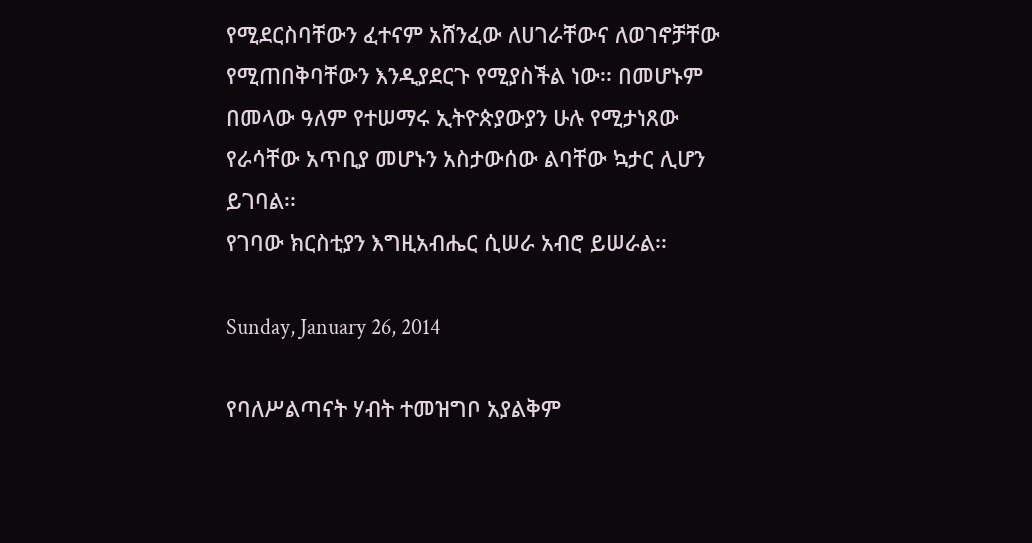የሚደርስባቸውን ፈተናም አሸንፈው ለሀገራቸውና ለወገኖቻቸው የሚጠበቅባቸውን እንዲያደርጉ የሚያስችል ነው፡፡ በመሆኑም በመላው ዓለም የተሠማሩ ኢትዮጵያውያን ሁሉ የሚታነጸው የራሳቸው አጥቢያ መሆኑን አስታውሰው ልባቸው ኳታር ሊሆን ይገባል፡፡
የገባው ክርስቲያን እግዚአብሔር ሲሠራ አብሮ ይሠራል፡፡

Sunday, January 26, 2014

የባለሥልጣናት ሃብት ተመዝግቦ አያልቅም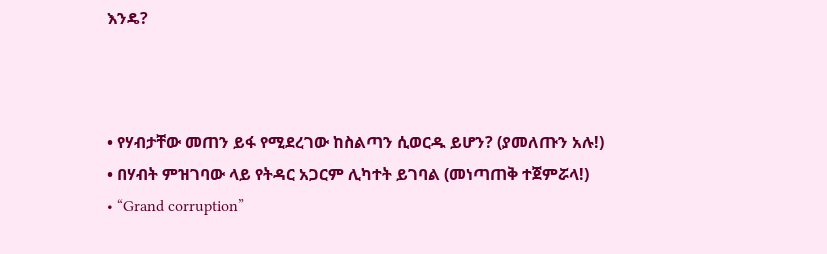እንዴ?



• የሃብታቸው መጠን ይፋ የሚደረገው ከስልጣን ሲወርዱ ይሆን? (ያመለጡን አሉ!)
• በሃብት ምዝገባው ላይ የትዳር አጋርም ሊካተት ይገባል (መነጣጠቅ ተጀምሯላ!)
• “Grand corruption”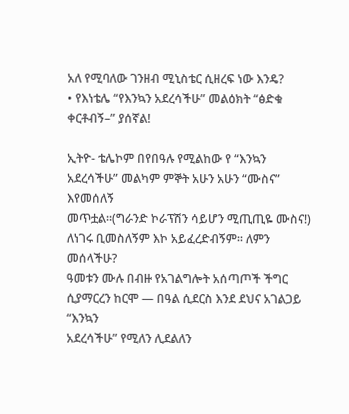አለ የሚባለው ገንዘብ ሚኒስቴር ሲዘረፍ ነው እንዴ?
• የእነቴሌ “የእንኳን አደረሳችሁ” መልዕክት “ፅድቁ ቀርቶብኝ–” ያሰኛል!

ኢትዮ- ቴሌኮም በየበዓሉ የሚልከው የ “እንኳን አደረሳችሁ” መልካም ምኞት አሁን አሁን “ሙስና” እየመሰለኝ
መጥቷል፡፡(ግራንድ ኮራፕሽን ሳይሆን ሚጢጢዬ ሙስና!) ለነገሩ ቢመስለኝም እኮ አይፈረድብኝም፡፡ ለምን መሰላችሁ?
ዓመቱን ሙሉ በብዙ የአገልግሎት አሰጣጦች ችግር ሲያማርረን ከርሞ — በዓል ሲደርስ እንደ ደህና አገልጋይ “እንኳን
አደረሳችሁ” የሚለን ሊደልለን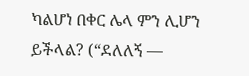ካልሆነ በቀር ሌላ ምን ሊሆን ይችላል? (“ደለለኝ —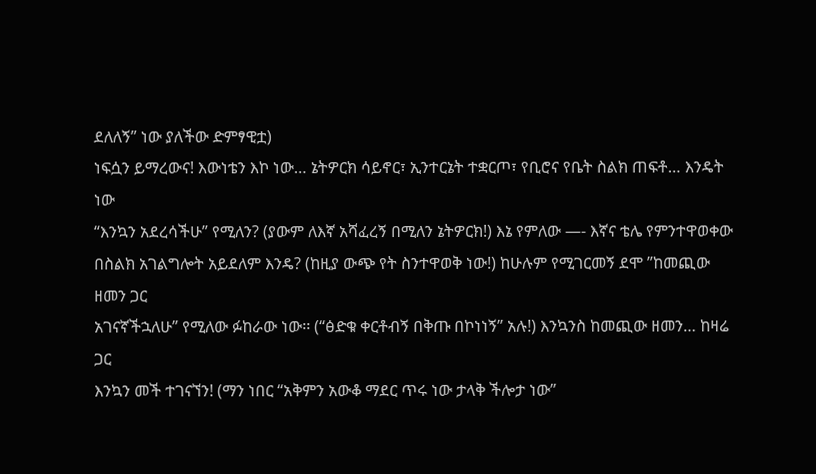ደለለኝ” ነው ያለችው ድምፃዊቷ)
ነፍሷን ይማረውና! እውነቴን እኮ ነው… ኔትዎርክ ሳይኖር፣ ኢንተርኔት ተቋርጦ፣ የቢሮና የቤት ስልክ ጠፍቶ… እንዴት ነው
“እንኳን አደረሳችሁ” የሚለን? (ያውም ለእኛ አሻፈረኝ በሚለን ኔትዎርክ!) እኔ የምለው —- እኛና ቴሌ የምንተዋወቀው
በስልክ አገልግሎት አይደለም እንዴ? (ከዚያ ውጭ የት ስንተዋወቅ ነው!) ከሁሉም የሚገርመኝ ደሞ ”ከመጪው ዘመን ጋር
አገናኛችኋለሁ” የሚለው ፉከራው ነው፡፡ (“ፅድቁ ቀርቶብኝ በቅጡ በኮነነኝ” አሉ!) እንኳንስ ከመጪው ዘመን… ከዛሬ ጋር
እንኳን መች ተገናኘን! (ማን ነበር “አቅምን አውቆ ማደር ጥሩ ነው ታላቅ ችሎታ ነው”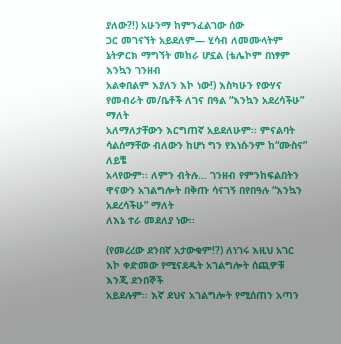ያለው?!) አሁንማ ከምንፈልገው ሰው
ጋር መገናኘት አይደለም— ሂሳብ ለመሙላትም ኔትዎርክ ማግኘት መከራ ሆኗል (ቴሌኮም በነፃም እንኳን ገንዘብ
አልቀበልም እያለን እኮ ነው!) እስካሁን የውሃና የመብራት መ/ቤቶች ለገና በዓል “እንኳን አደረሳችሁ” ማለት
አለማለታቸውን እርግጠኛ አይደለሁም፡፡ ምናልባት ሳልሰማቸው ብለውን ከሆነ ግን የእነሱንም ከ“ሙስና” ለይቼ
አላየውም፡፡ ለምን ብትሉ… ገንዘብ የምንከፍልበትን ዋናውን አገልግሎት በቅጡ ሳናገኝ በየበዓሉ “እንኳን አደረሳችሁ” ማለት
ለእኔ ተራ መደለያ ነው፡፡

(የመረረው ደንበኛ አታውቁም!?) ለነገሩ እዚህ አገር እኮ ቀድመው የሚናደዱት አገልግሎት ሰጪዎቹ እንጂ ደንበኞች
አይደሉም፡፡ እኛ ደህና አገልግሎት የሚሰጠን አጣን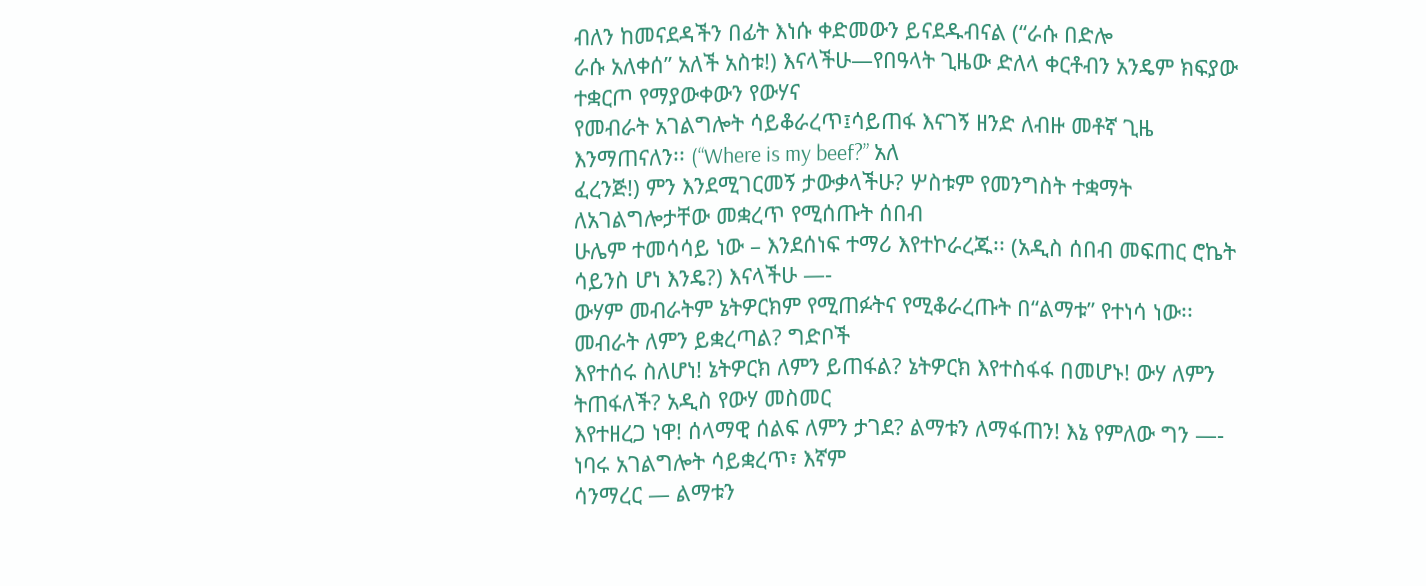ብለን ከመናደዳችን በፊት እነሱ ቀድመውን ይናደዱብናል (“ራሱ በድሎ
ራሱ አለቀሰ” አለች አስቱ!) እናላችሁ—የበዓላት ጊዜው ድለላ ቀርቶብን አንዴም ክፍያው ተቋርጦ የማያውቀውን የውሃና
የመብራት አገልግሎት ሳይቆራረጥ፤ሳይጠፋ እናገኝ ዘንድ ለብዙ መቶኛ ጊዜ እንማጠናለን፡፡ (“Where is my beef?” አለ
ፈረንጅ!) ምን እንደሚገርመኝ ታውቃላችሁ? ሦስቱም የመንግስት ተቋማት ለአገልግሎታቸው መቋረጥ የሚሰጡት ሰበብ
ሁሌም ተመሳሳይ ነው – እንደሰነፍ ተማሪ እየተኮራረጁ፡፡ (አዲስ ሰበብ መፍጠር ሮኬት ሳይንስ ሆነ እንዴ?) እናላችሁ —-
ውሃም መብራትም ኔትዎርክም የሚጠፉትና የሚቆራረጡት በ“ልማቱ” የተነሳ ነው፡፡ መብራት ለምን ይቋረጣል? ግድቦች
እየተሰሩ ስለሆነ! ኔትዎርክ ለምን ይጠፋል? ኔትዎርክ እየተስፋፋ በመሆኑ! ውሃ ለምን ትጠፋለች? አዲስ የውሃ መስመር
እየተዘረጋ ነዋ! ሰላማዊ ሰልፍ ለምን ታገደ? ልማቱን ለማፋጠን! እኔ የምለው ግን —- ነባሩ አገልግሎት ሳይቋረጥ፣ እኛም
ሳንማረር — ልማቱን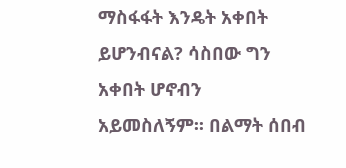ማስፋፋት እንዴት አቀበት ይሆንብናል? ሳስበው ግን አቀበት ሆኖብን አይመስለኝም፡፡ በልማት ሰበብ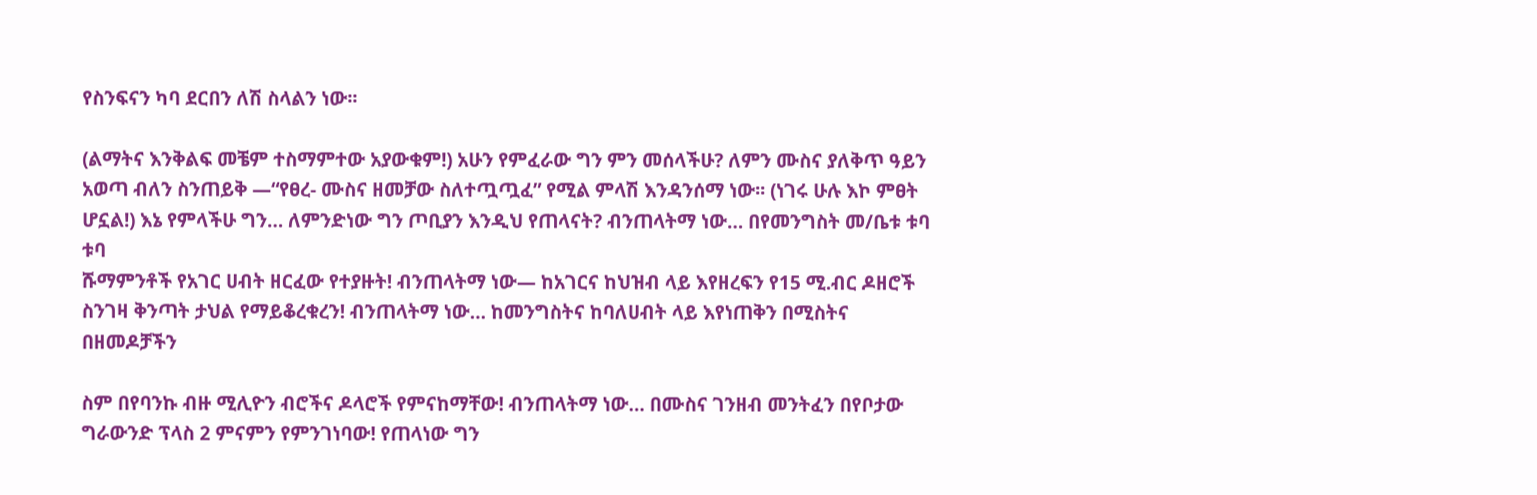የስንፍናን ካባ ደርበን ለሽ ስላልን ነው፡፡

(ልማትና እንቅልፍ መቼም ተስማምተው አያውቁም!) አሁን የምፈራው ግን ምን መሰላችሁ? ለምን ሙስና ያለቅጥ ዓይን
አወጣ ብለን ስንጠይቅ —“የፀረ- ሙስና ዘመቻው ስለተጧጧፈ” የሚል ምላሽ እንዳንሰማ ነው፡፡ (ነገሩ ሁሉ እኮ ምፀት
ሆኗል!) እኔ የምላችሁ ግን… ለምንድነው ግን ጦቢያን እንዲህ የጠላናት? ብንጠላትማ ነው… በየመንግስት መ/ቤቱ ቱባ ቱባ
ሹማምንቶች የአገር ሀብት ዘርፈው የተያዙት! ብንጠላትማ ነው— ከአገርና ከህዝብ ላይ እየዘረፍን የ15 ሚ.ብር ዶዘሮች
ስንገዛ ቅንጣት ታህል የማይቆረቁረን! ብንጠላትማ ነው… ከመንግስትና ከባለሀብት ላይ እየነጠቅን በሚስትና በዘመዶቻችን

ስም በየባንኩ ብዙ ሚሊዮን ብሮችና ዶላሮች የምናከማቸው! ብንጠላትማ ነው… በሙስና ገንዘብ መንትፈን በየቦታው
ግራውንድ ፕላስ 2 ምናምን የምንገነባው! የጠላነው ግን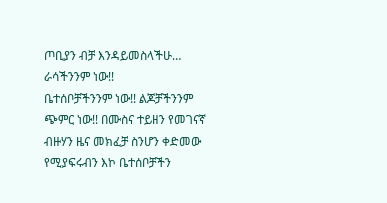ጦቢያን ብቻ እንዳይመስላችሁ… ራሳችንንም ነው!!
ቤተሰቦቻችንንም ነው!! ልጆቻችንንም ጭምር ነው!! በሙስና ተይዘን የመገናኛ ብዙሃን ዜና መክፈቻ ስንሆን ቀድመው
የሚያፍሩብን እኮ ቤተሰቦቻችን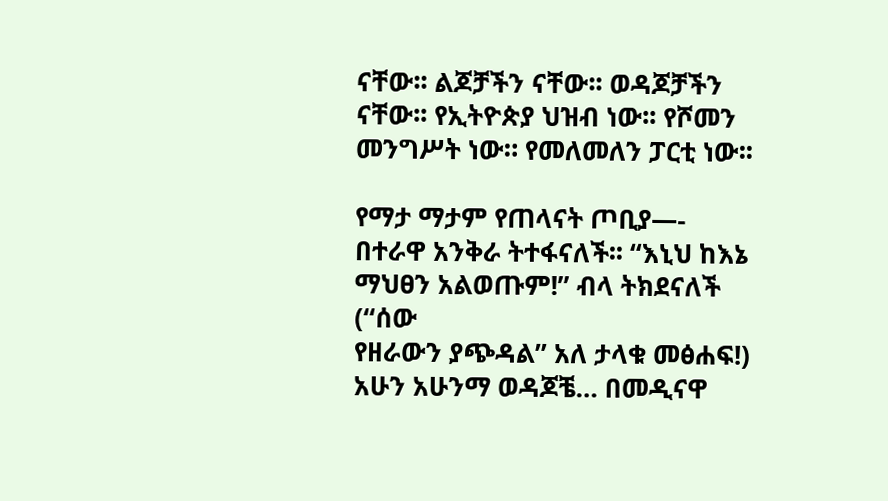ናቸው፡፡ ልጆቻችን ናቸው፡፡ ወዳጆቻችን ናቸው፡፡ የኢትዮጵያ ህዝብ ነው፡፡ የሾመን
መንግሥት ነው። የመለመለን ፓርቲ ነው፡፡

የማታ ማታም የጠላናት ጦቢያ—- በተራዋ አንቅራ ትተፋናለች፡፡ “እኒህ ከእኔ ማህፀን አልወጡም!” ብላ ትክደናለች (“ሰው
የዘራውን ያጭዳል” አለ ታላቁ መፅሐፍ!) አሁን አሁንማ ወዳጆቼ… በመዲናዋ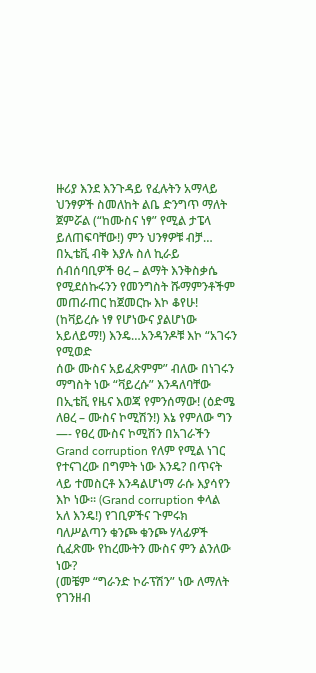ዙሪያ እንደ እንጉዳይ የፈሉትን አማላይ
ህንፃዎች ስመለከት ልቤ ድንግጥ ማለት ጀምሯል (“ከሙስና ነፃ” የሚል ታፔላ ይለጠፍባቸው!) ምን ህንፃዎቹ ብቻ…
በኢቴቪ ብቅ እያሉ ስለ ኪራይ ሰብሰባቢዎች ፀረ – ልማት እንቅስቃሴ የሚደሰኩሩንን የመንግስት ሹማምንቶችም
መጠራጠር ከጀመርኩ እኮ ቆየሁ! (ከቫይረሱ ነፃ የሆነውና ያልሆነው አይለይማ!) እንዴ…አንዳንዶቹ እኮ “አገሩን የሚወድ
ሰው ሙስና አይፈጽምም” ብለው በነገሩን ማግስት ነው “ቫይረሱ” እንዳለባቸው በኢቴቪ የዜና እወጃ የምንሰማው! (ዕድሜ
ለፀረ – ሙስና ኮሚሽን!) እኔ የምለው ግን —- የፀረ ሙስና ኮሚሽን በአገራችን Grand corruption የለም የሚል ነገር
የተናገረው በግምት ነው እንዴ? በጥናት ላይ ተመስርቶ እንዳልሆነማ ራሱ እያሳየን እኮ ነው፡፡ (Grand corruption ቀላል
አለ እንዴ!) የገቢዎችና ጉምሩክ ባለሥልጣን ቁንጮ ቁንጮ ሃላፊዎች ሲፈጽሙ የከረሙትን ሙስና ምን ልንለው ነው?
(መቼም “ግራንድ ኮራፕሽን” ነው ለማለት የገንዘብ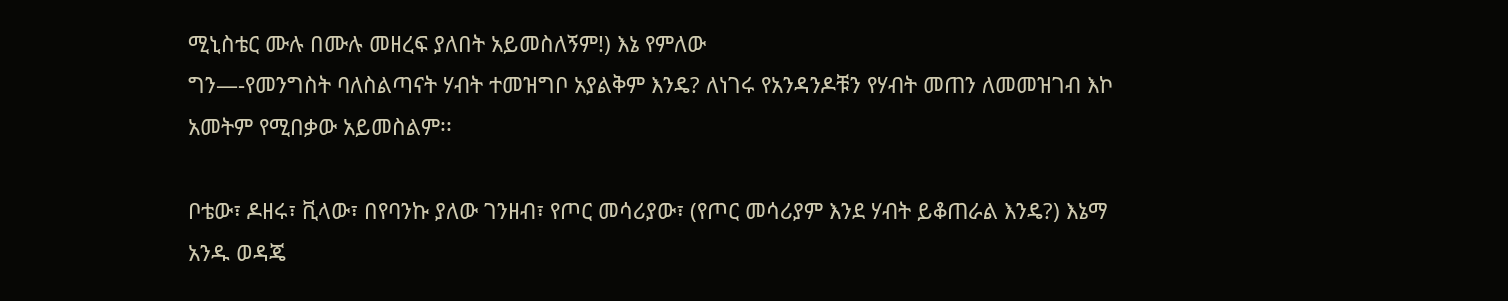ሚኒስቴር ሙሉ በሙሉ መዘረፍ ያለበት አይመስለኝም!) እኔ የምለው
ግን—-የመንግስት ባለስልጣናት ሃብት ተመዝግቦ አያልቅም እንዴ? ለነገሩ የአንዳንዶቹን የሃብት መጠን ለመመዝገብ እኮ
አመትም የሚበቃው አይመስልም፡፡

ቦቴው፣ ዶዘሩ፣ ቪላው፣ በየባንኩ ያለው ገንዘብ፣ የጦር መሳሪያው፣ (የጦር መሳሪያም እንደ ሃብት ይቆጠራል እንዴ?) እኔማ
አንዱ ወዳጄ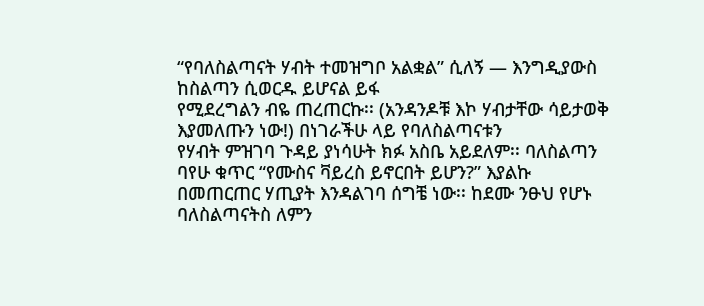“የባለስልጣናት ሃብት ተመዝግቦ አልቋል” ሲለኝ — እንግዲያውስ ከስልጣን ሲወርዱ ይሆናል ይፋ
የሚደረግልን ብዬ ጠረጠርኩ፡፡ (አንዳንዶቹ እኮ ሃብታቸው ሳይታወቅ እያመለጡን ነው!) በነገራችሁ ላይ የባለስልጣናቱን
የሃብት ምዝገባ ጉዳይ ያነሳሁት ክፉ አስቤ አይደለም፡፡ ባለስልጣን ባየሁ ቁጥር “የሙስና ቫይረስ ይኖርበት ይሆን?” እያልኩ
በመጠርጠር ሃጢያት እንዳልገባ ሰግቼ ነው፡፡ ከደሙ ንፁህ የሆኑ ባለስልጣናትስ ለምን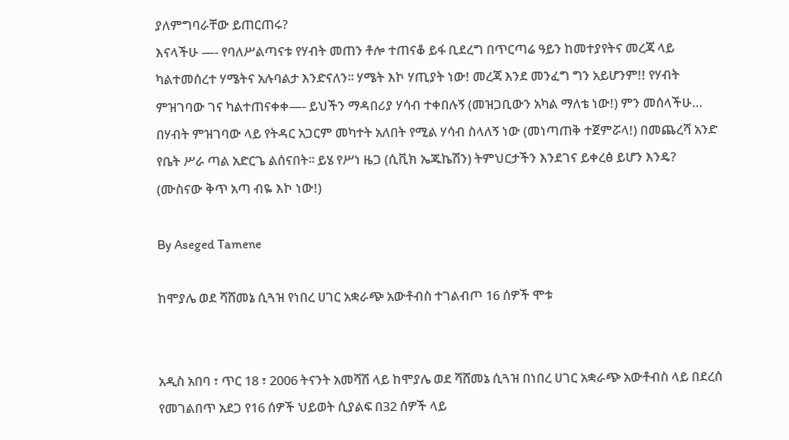ያለምግባራቸው ይጠርጠሩ?
እናላችሁ —- የባለሥልጣናቱ የሃብት መጠን ቶሎ ተጠናቆ ይፋ ቢደረግ በጥርጣሬ ዓይን ከመተያየትና መረጃ ላይ
ካልተመሰረተ ሃሜትና አሉባልታ እንድናለን፡፡ ሃሜት እኮ ሃጢያት ነው! መረጃ እንደ መንፈግ ግን አይሆንም!! የሃብት
ምዝገባው ገና ካልተጠናቀቀ—- ይህችን ማዳበሪያ ሃሳብ ተቀበሉኝ (መዝጋቢውን አካል ማለቴ ነው!) ምን መሰላችሁ…
በሃብት ምዝገባው ላይ የትዳር አጋርም መካተት አለበት የሚል ሃሳብ ስላለኝ ነው (መነጣጠቅ ተጀምሯላ!) በመጨረሻ አንድ
የቤት ሥራ ጣል አድርጌ ልሰናበት፡፡ ይሄ የሥነ ዜጋ (ሲቪክ ኤጁኬሽን) ትምህርታችን እንደገና ይቀረፅ ይሆን እንዴ?
(ሙስናው ቅጥ አጣ ብዬ እኮ ነው!)

By Aseged Tamene

ከሞያሌ ወደ ሻሸመኔ ሲጓዝ የነበረ ሀገር አቋራጭ አውቶብስ ተገልብጦ 16 ሰዎች ሞቱ


አዲስ አበባ ፣ ጥር 18 ፣ 2006 ትናንት አመሻሽ ላይ ከሞያሌ ወደ ሻሸመኔ ሲጓዝ በነበረ ሀገር አቋራጭ አውቶብስ ላይ በደረሰ የመገልበጥ አደጋ የ16 ሰዎች ህይወት ሲያልፍ በ32 ሰዎች ላይ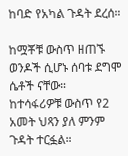ከባድ የአካል ጉዳት ደረሰ።

ከሟቾቹ ውስጥ ዘጠኙ ወንዶች ሲሆኑ ሰባቱ ደግሞ ሴቶች ናቸው።
ከተሳፋሪዎቹ ውስጥ የ2 አመት ህጻን ያለ ምንም ጉዳት ተርፏል።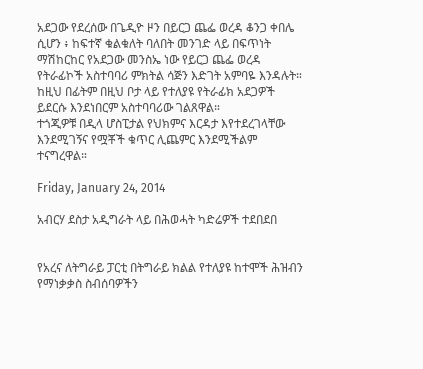አደጋው የደረሰው በጌዲዮ ዞን በይርጋ ጨፌ ወረዳ ቆንጋ ቀበሌ ሲሆን ፥ ከፍተኛ ቁልቁለት ባለበት መንገድ ላይ በፍጥነት ማሽከርከር የአደጋው መንስኤ ነው የይርጋ ጨፌ ወረዳ የትራፊኮች አስተባባሪ ምክትል ሳጅን እድገት አምባዬ እንዳሉት።
ከዚህ በፊትም በዚህ ቦታ ላይ የተለያዩ የትራፊክ አደጋዎች ይደርሱ እንደነበርም አስተባባሪው ገልጸዋል።
ተጎጂዎቹ በዲላ ሆስፒታል የህክምና እርዳታ እየተደረገላቸው እንደሚገኝና የሟቾች ቁጥር ሊጨምር እንደሚችልም ተናግረዋል።

Friday, January 24, 2014

አብርሃ ደስታ አዲግራት ላይ በሕወሓት ካድሬዎች ተደበደበ


የአረና ለትግራይ ፓርቲ በትግራይ ክልል የተለያዩ ከተሞች ሕዝብን የማነቃቃስ ስብሰባዎችን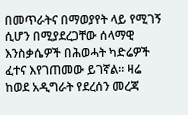በመጥራትና በማወያየት ላይ የሚገኝ ሲሆን በሚያደረጋቸው ሰላማዊ እንስቃሴዎች በሕወሓት ካድሬዎች ፈተና እየገጠመው ይገኛል። ዛሬ ከወደ አዲግራት የደረሰን መረጃ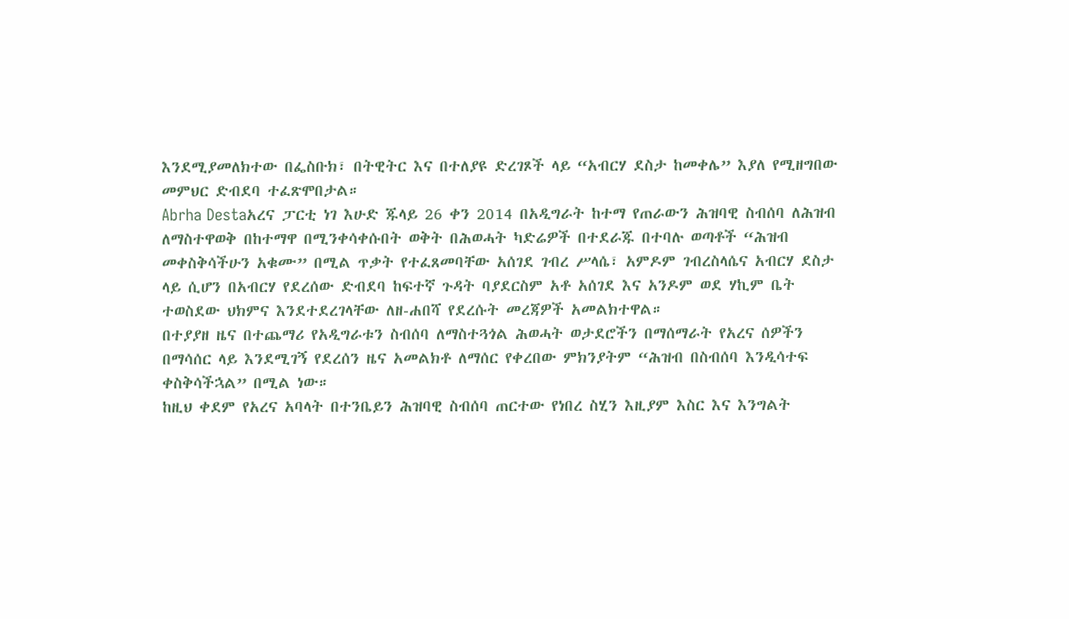እንደሚያመለክተው በፌስቡክ፣ በትዊትር እና በተለያዩ ድረገጾች ላይ “አብርሃ ደስታ ከመቀሌ” እያለ የሚዘግበው መምህር ድብደባ ተፈጽሞበታል።
Abrha Destaአረና ፓርቲ ነገ እሁድ ጁላይ 26 ቀን 2014 በአዲግራት ከተማ የጠራውን ሕዝባዊ ስብሰባ ለሕዝብ ለማስተዋወቅ በከተማዋ በሚንቀሳቀሱበት ወቅት በሕወሓት ካድሬዎች በተደራጁ በተባሉ ወጣቶች “ሕዝብ መቀስቅሳችሁን አቁሙ” በሚል ጥቃት የተፈጸመባቸው አሰገደ ገብረ ሥላሴ፣ አምዶም ገብረስላሴና አብርሃ ደስታ ላይ ሲሆን በአብርሃ የደረሰው ድብደባ ከፍተኛ ጉዳት ባያደርስም አቶ አሰገደ እና አንዶም ወደ ሃኪም ቤት ተወስደው ህክምና እንደተደረገላቸው ለዘ-ሐበሻ የደረሱት መረጃዎች አመልክተዋል።
በተያያዘ ዜና በተጨማሪ የአዲግራቱን ስብሰባ ለማስተጓጎል ሕወሓት ወታደሮችን በማሰማራት የአረና ሰዎችን በማሳሰር ላይ እንደሚገኝ የደረሰን ዜና አመልክቶ ለማሰር የቀረበው ምክንያትም “ሕዝብ በስብሰባ እንዲሳተፍ ቀስቅሳችኋል” በሚል ነው።
ከዚህ ቀደም የአረና አባላት በተንቤይን ሕዝባዊ ስብሰባ ጠርተው የነበረ ስሂን እዚያም እስር እና እንግልት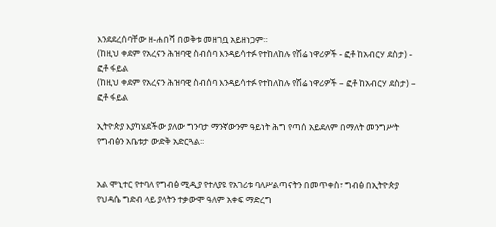እንደደረሰባቸው ዘ-ሐበሻ በወቅቱ መዘገቧ አይዘነጋም።
(ከዚህ ቀደም የአረናን ሕዝባዊ ስብሰባ እንዳይሳተፉ የተከለከሉ የሽሬ ነዋሪዎች - ፎቶ ከአብርሃ ደስታ) - ፎቶ ፋይል
(ከዚህ ቀደም የአረናን ሕዝባዊ ስብሰባ እንዳይሳተፉ የተከለከሉ የሽሬ ነዋሪዎች – ፎቶ ከአብርሃ ደስታ) – ፎቶ ፋይል

ኢትዮጵያ እያካሄደችው ያለው ግንባታ ማንኛውንም ዓይነት ሕግ የጣሰ አይደለም በማለት መንግሥት የግብፅን አቤቱታ ውድቅ አድርጓል፡፡


አል ሞኒተር የተባለ የግብፅ ሚዲያ የተለያዩ የአገሪቱ ባለሥልጣናትን በመጥቀስ፣ ግብፅ በኢትዮጵያ የህዳሴ ግድብ ላይ ያላትን ተቃውሞ ዓለም አቀፍ ማድረግ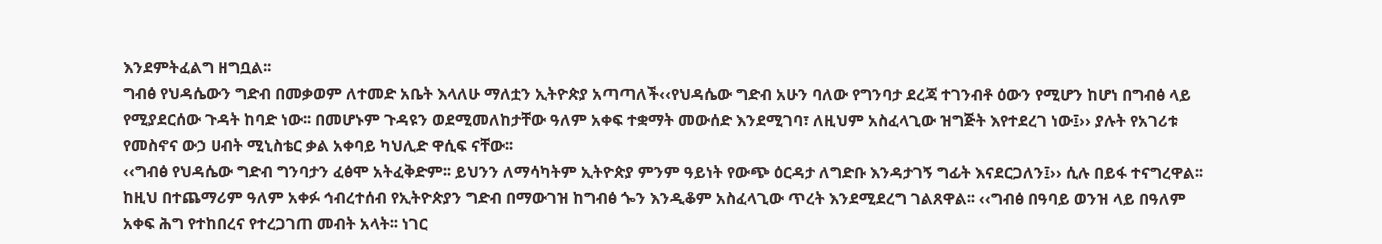እንደምትፈልግ ዘግቧል፡፡
ግብፅ የህዳሴውን ግድብ በመቃወም ለተመድ አቤት እላለሁ ማለቷን ኢትዮጵያ አጣጣለች‹‹የህዳሴው ግድብ አሁን ባለው የግንባታ ደረጃ ተገንብቶ ዕውን የሚሆን ከሆነ በግብፅ ላይ የሚያደርሰው ጉዳት ከባድ ነው፡፡ በመሆኑም ጉዳዩን ወደሚመለከታቸው ዓለም አቀፍ ተቋማት መውሰድ እንደሚገባ፣ ለዚህም አስፈላጊው ዝግጅት እየተደረገ ነው፤›› ያሉት የአገሪቱ የመስኖና ውኃ ሀብት ሚኒስቴር ቃል አቀባይ ካህሊድ ዋሲፍ ናቸው፡፡
‹‹ግብፅ የህዳሴው ግድብ ግንባታን ፈፅሞ አትፈቅድም፡፡ ይህንን ለማሳካትም ኢትዮጵያ ምንም ዓይነት የውጭ ዕርዳታ ለግድቡ እንዳታገኝ ግፊት እናደርጋለን፤›› ሲሉ በይፋ ተናግረዋል፡፡
ከዚህ በተጨማሪም ዓለም አቀፉ ኅብረተሰብ የኢትዮጵያን ግድብ በማውገዝ ከግብፅ ጐን እንዲቆም አስፈላጊው ጥረት እንደሚደረግ ገልጸዋል፡፡ ‹‹ግብፅ በዓባይ ወንዝ ላይ በዓለም አቀፍ ሕግ የተከበረና የተረጋገጠ መብት አላት፡፡ ነገር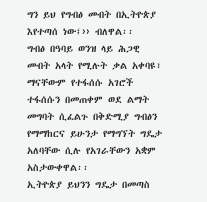ግን ይህ የግብፅ መብት በኢትዮጵያ እየተጣሰ ነው፤›› ብለዋል፡፡
ግብፅ በዓባይ ወንዝ ላይ ሕጋዊ መብት አላት የሚሉት ቃል አቀባዩ፣ ማናቸውም የተፋሰሱ አገሮች ተፋሰሱን በመጠቀም ወደ ልማት መግባት ሲፈልጉ በቅድሚያ ግብፅን የማማከርና ይሁንታ የማግኘት ግዴታ አለባቸው ሲሉ የአገራቸውን አቋም አስታውቀዋል፡፡
ኢትዮጵያ ይህንን ግዴታ በመጣስ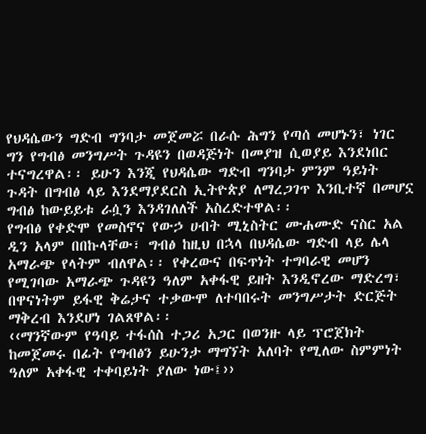የህዳሴውን ግድብ ግንባታ መጀመሯ በራሱ ሕግን የጣሰ መሆኑን፣ ነገር ግን የግብፅ መንግሥት ጉዳዩን በወዳጅነት በመያዝ ሲወያይ እንደነበር ተናግረዋል፡፡ ይሁን እንጂ የህዳሴው ግድብ ግንባታ ምንም ዓይነት ጉዳት በግብፅ ላይ እንደማያደርስ ኢትዮጵያ ለማረጋገጥ እንቢተኛ በመሆኗ ግብፅ ከውይይቱ ራሷን እንዳገለለች አስረድተዋል፡፡
የግብፅ የቀድሞ የመስኖና የውኃ ሀብት ሚኒስትር ሙሐሙድ ናስር አል ዲን አላም በበኩላቸው፣ ግብፅ ከዚህ በኋላ በህዳሴው ግድብ ላይ ሌላ አማራጭ የላትም ብለዋል፡፡ የቀረውና በፍጥነት ተግባራዊ መሆን የሚገባው አማራጭ ጉዳዩን ዓለም አቀፋዊ ይዘት እንዲኖረው ማድረግ፣ በዋናነትም ይፋዊ ቅሬታና ተቃውሞ ለተባበሩት መንግሥታት ድርጅት ማቅረብ እንደሆነ ገልጸዋል፡፡
‹‹ማንኛውም የዓባይ ተፋሰስ ተጋሪ አጋር በወንዙ ላይ ፕሮጀክት ከመጀመሩ በፊት የግብፅን ይሁንታ ማግኘት አለባት የሚለው ስምምነት ዓለም አቀፋዊ ተቀባይነት ያለው ነው፤››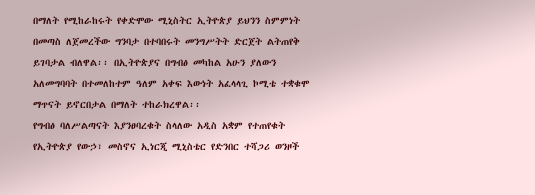በማለት የሚከራከሩት የቀድሞው ሚኒስትር ኢትዮጵያ ይህንን ስምምነት በመጣስ ለጀመረችው ግንባታ በተባበሩት መንግሥትት ድርጀት ልትጠየቅ ይገባታል ብለዋል፡፡ በኢትዮጵያና በግብፅ መካከል አሁን ያለውን አለመግባባት በተመለከተም ዓለም አቀፍ እውነት አፈላላጊ ኮሚቴ ተቋቁሞ ማጥናት ይኖርበታል በማለት ተከራክረዋል፡፡
የግብፅ ባለሥልጣናት እያንፀባረቁት ስላለው አዲስ አቋም የተጠየቁት የኢትዮጵያ የውኃ፣ መስኖና ኢነርጂ ሚኒስቴር የድንበር ተሻጋሪ ወንዞች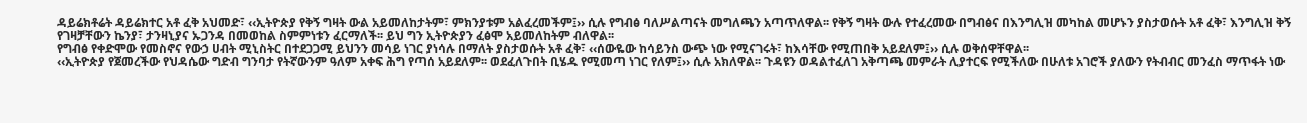ዳይሬክቶሬት ዳይሬክተር አቶ ፈቅ አህመድ፣ ‹‹ኢትዮጵያ የቅኝ ግዛት ውል አይመለከታትም፣ ምክንያቱም አልፈረመችም፤›› ሲሉ የግብፅ ባለሥልጣናት መግለጫን አጣጥለዋል፡፡ የቅኝ ግዛት ውሉ የተፈረመው በግብፅና በእንግሊዝ መካከል መሆኑን ያስታወሱት አቶ ፈቅ፣ እንግሊዝ ቅኝ የገዛቻቸውን ኬንያ፣ ታንዛኒያና ኡጋንዳ በመወከል ስምምነቱን ፈርማለች፡፡ ይህ ግን ኢትዮጵያን ፈፅሞ አይመለከትም ብለዋል፡፡
የግብፅ የቀድሞው የመስኖና የውኃ ሀብት ሚኒስትር በተደጋጋሚ ይህንን መሳይ ነገር ያነሳሉ በማለት ያስታወሱት አቶ ፈቅ፣ ‹‹ሰውዬው ከሳይንስ ውጭ ነው የሚናገሩት፣ ከእሳቸው የሚጠበቅ አይደለም፤›› ሲሉ ወቅሰዋቸዋል፡፡
‹‹ኢትዮጵያ የጀመረችው የህዳሴው ግድብ ግንባታ የትኛውንም ዓለም አቀፍ ሕግ የጣሰ አይደለም፡፡ ወደፈለጉበት ቢሄዱ የሚመጣ ነገር የለም፤›› ሲሉ አክለዋል፡፡ ጉዳዩን ወዳልተፈለገ አቅጣጫ መምራት ሊያተርፍ የሚችለው በሁለቱ አገሮች ያለውን የትብብር መንፈስ ማጥፋት ነው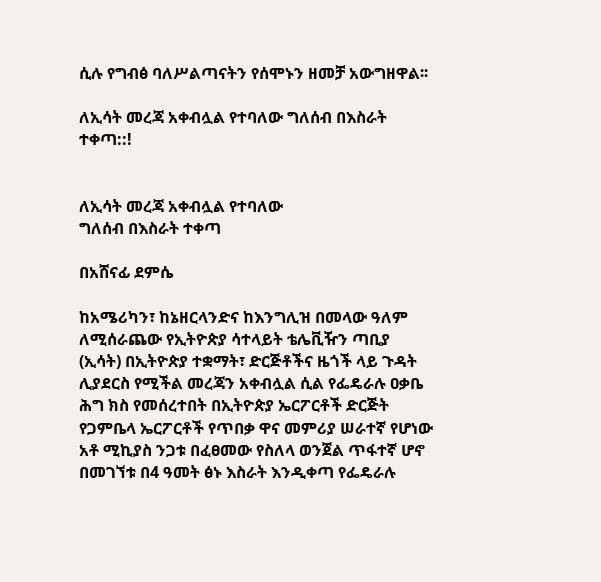ሲሉ የግብፅ ባለሥልጣናትን የሰሞኑን ዘመቻ አውግዘዋል፡፡

ለኢሳት መረጃ አቀብሏል የተባለው ግለሰብ በእስራት ተቀጣ::!


ለኢሳት መረጃ አቀብሏል የተባለው
ግለሰብ በእስራት ተቀጣ

በአሸናፊ ደምሴ

ከአሜሪካን፣ ከኔዘርላንድና ከእንግሊዝ በመላው ዓለም ለሚሰራጨው የኢትዮጵያ ሳተላይት ቴሌቪዥን ጣቢያ (ኢሳት) በኢትዮጵያ ተቋማት፣ ድርጅቶችና ዜጎች ላይ ጉዳት ሊያደርስ የሚችል መረጃን አቀብሏል ሲል የፌዴራሉ ዐቃቤ ሕግ ክስ የመሰረተበት በኢትዮጵያ ኤርፖርቶች ድርጅት የጋምቤላ ኤርፖርቶች የጥበቃ ዋና መምሪያ ሠራተኛ የሆነው አቶ ሚኪያስ ንጋቱ በፈፀመው የስለላ ወንጀል ጥፋተኛ ሆኖ በመገኘቱ በ4 ዓመት ፅኑ እስራት እንዲቀጣ የፌዴራሉ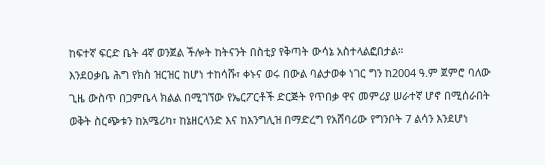ከፍተኛ ፍርድ ቤት 4ኛ ወንጀል ችሎት ከትናንት በስቲያ የቅጣት ውሳኔ አስተላልፎበታል።
እንደዐቃቤ ሕግ የክስ ዝርዝር ከሆነ ተከሳሹ፣ ቀኑና ወሩ በውል ባልታወቀ ነገር ግን ከ2004 ዓ.ም ጀምሮ ባለው ጊዜ ውስጥ በጋምቤላ ክልል በሚገኘው የኤርፖርቶች ድርጅት የጥበቃ ዋና መምሪያ ሠራተኛ ሆኖ በሚሰራበት ወቅት ስርጭቱን ከአሜሪካ፣ ከኔዘርላንድ እና ከእንግሊዝ በማድረግ የአሸባሪው የግንቦት 7 ልሳን እንደሆነ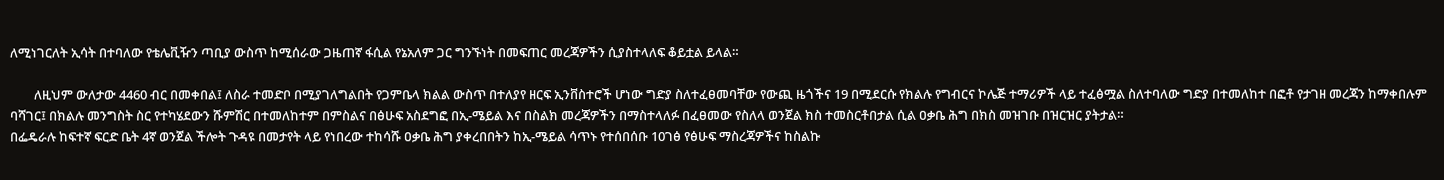ለሚነገርለት ኢሳት በተባለው የቴሌቪዥን ጣቢያ ውስጥ ከሚሰራው ጋዜጠኛ ፋሲል የኔአለም ጋር ግንኙነት በመፍጠር መረጃዎችን ሲያስተላለፍ ቆይቷል ይላል።

        ለዚህም ውለታው 4460 ብር በመቀበል፤ ለስራ ተመድቦ በሚያገለግልበት የጋምቤላ ክልል ውስጥ በተለያየ ዘርፍ ኢንቨስተሮች ሆነው ግድያ ስለተፈፀመባቸው የውጪ ዜጎችና 19 በሚደርሱ የክልሉ የግብርና ኮሌጅ ተማሪዎች ላይ ተፈፅሟል ስለተባለው ግድያ በተመለከተ በፎቶ የታገዘ መረጃን ከማቀበሉም ባሻገር፤ በክልሉ መንግስት ስር የተካሄደውን ሹምሽር በተመለከተም በምስልና በፅሁፍ አስደግፎ በኢ-ሜይል እና በስልክ መረጃዎችን በማስተላለፉ በፈፀመው የስለላ ወንጀል ክስ ተመስርቶበታል ሲል ዐቃቤ ሕግ በክስ መዝገቡ በዝርዝር ያትታል።
በፌዴራሉ ከፍተኛ ፍርድ ቤት 4ኛ ወንጀል ችሎት ጉዳዩ በመታየት ላይ የነበረው ተከሳሹ ዐቃቤ ሕግ ያቀረበበትን ከኢ-ሜይል ሳጥኑ የተሰበሰቡ 10ገፅ የፅሁፍ ማስረጃዎችና ከስልኩ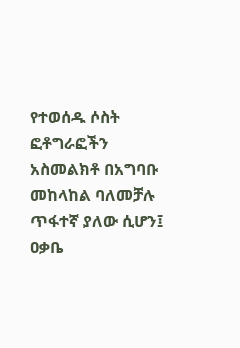የተወሰዱ ሶስት ፎቶግራፎችን አስመልክቶ በአግባቡ መከላከል ባለመቻሉ ጥፋተኛ ያለው ሲሆን፤ ዐቃቤ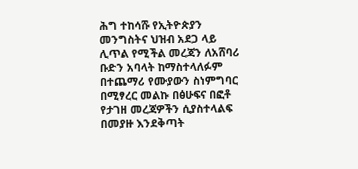ሕግ ተከሳሹ የኢትዮጵያን መንግስትና ህዝብ አደጋ ላይ ሊጥል የሚችል መረጃን ለአሸባሪ ቡድን አባላት ከማስተላለፉም በተጨማሪ የሙያውን ስነምግባር በሚፃረር መልኩ በፅሁፍና በፎቶ የታገዘ መረጃዎችን ሲያስተላልፍ በመያዙ እንደቅጣት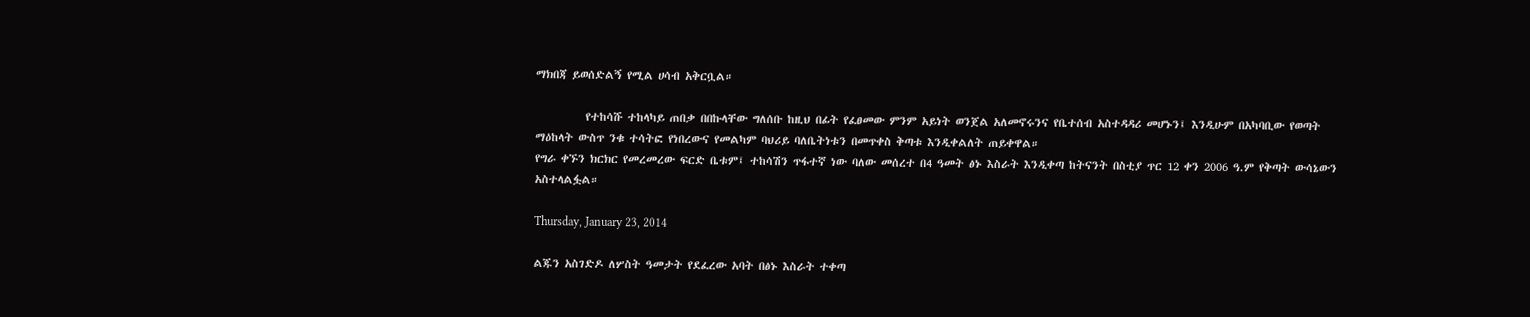ማክበጃ ይወሰድልኝ የሚል ሀሳብ አቅርቧል።

          የተከሳሹ ተከላካይ ጠበቃ በበኩላቸው ግለሰቡ ከዚህ በፊት የፈፀመው ምንም አይነት ወንጀል አለመኖሩንና የቤተሰብ አስተዳዳሪ መሆኑን፤ እንዲሁም በአካባቢው የወጣት ማዕከላት ውስጥ ንቁ ተሳትፎ የነበረውና የመልካም ባህሪይ ባለቤትነቱን በመጥቀስ ቅጣቱ እንዲቀልለት ጠይቀዋል።
የግራ ቀኙን ክርክር የመረመረው ፍርድ ቤቱም፤ ተከሳሽን ጥፋተኛ ነው ባለው መሰረተ በ4 ዓመት ፅኑ እስራት እንዲቀጣ ከትናንት በስቲያ ጥር 12 ቀን 2006 ዓ.ም የቅጣት ውሳኔውን አስተላልፏል።

Thursday, January 23, 2014

ልጁን አስገድዶ ለሦስት ዓመታት የደፈረው አባት በፅኑ እስራት ተቀጣ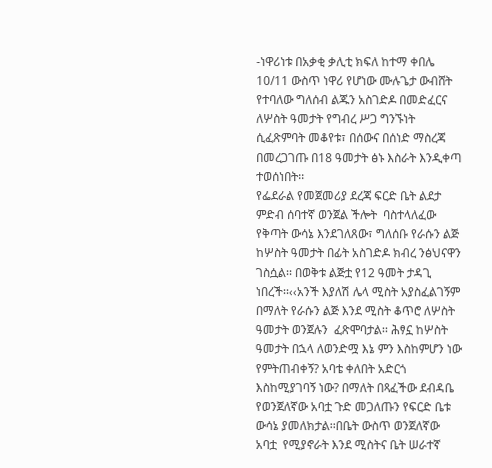-ነዋሪነቱ በአቃቂ ቃሊቲ ክፍለ ከተማ ቀበሌ 10/11 ውስጥ ነዋሪ የሆነው ሙሉጌታ ውብሸት የተባለው ግለሰብ ልጁን አስገድዶ በመድፈርና ለሦስት ዓመታት የግብረ ሥጋ ግንኙነት ሲፈጽምባት መቆየቱ፣ በሰውና በሰነድ ማስረጃ በመረጋገጡ በ18 ዓመታት ፅኑ እስራት እንዲቀጣ ተወሰነበት፡፡
የፌደራል የመጀመሪያ ደረጃ ፍርድ ቤት ልደታ ምድብ ሰባተኛ ወንጀል ችሎት  ባስተላለፈው የቅጣት ውሳኔ እንደገለጸው፣ ግለሰቡ የራሱን ልጅ ከሦስት ዓመታት በፊት አስገድዶ ክብረ ንፅህናዋን ገስሷል፡፡ በወቅቱ ልጅቷ የ12 ዓመት ታዳጊ ነበረች፡፡‹‹አንች እያለሽ ሌላ ሚስት አያስፈልገኝም በማለት የራሱን ልጅ እንደ ሚስት ቆጥሮ ለሦስት ዓመታት ወንጀሉን  ፈጽሞባታል፡፡ ሕፃኗ ከሦስት ዓመታት በኋላ ለወንድሟ እኔ ምን እስከምሆን ነው የምትጠብቀኝ? አባቴ ቀለበት አድርጎ እስከሚያገባኝ ነው? በማለት በጻፈችው ደብዳቤ  የወንጀለኛው አባቷ ጉድ መጋለጡን የፍርድ ቤቱ ውሳኔ ያመለክታል፡፡በቤት ውስጥ ወንጀለኛው አባቷ  የሚያኖራት እንደ ሚስትና ቤት ሠራተኛ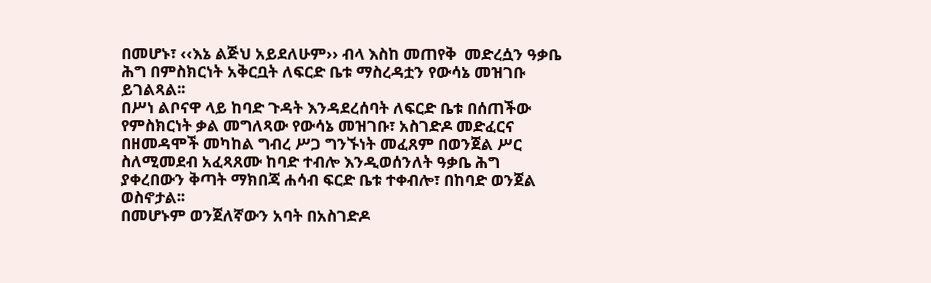በመሆኑ፣ ‹‹እኔ ልጅህ አይደለሁም›› ብላ እስከ መጠየቅ  መድረሷን ዓቃቤ ሕግ በምስክርነት አቅርቧት ለፍርድ ቤቱ ማስረዳቷን የውሳኔ መዝገቡ ይገልጻል፡፡
በሥነ ልቦናዋ ላይ ከባድ ጉዳት እንዳደረሰባት ለፍርድ ቤቱ በሰጠችው የምስክርነት ቃል መግለጻው የውሳኔ መዝገቡ፣ አስገድዶ መድፈርና በዘመዳሞች መካከል ግብረ ሥጋ ግንኙነት መፈጸም በወንጀል ሥር ስለሚመደብ አፈጻጸሙ ከባድ ተብሎ እንዲወሰንለት ዓቃቤ ሕግ ያቀረበውን ቅጣት ማክበጃ ሐሳብ ፍርድ ቤቱ ተቀብሎ፣ በከባድ ወንጀል ወስኖታል፡፡
በመሆኑም ወንጀለኛውን አባት በአስገድዶ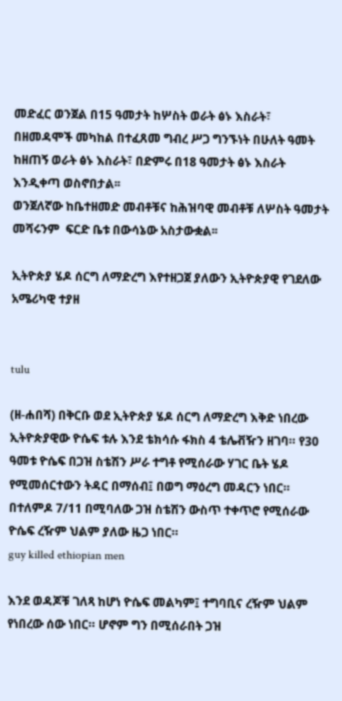መድፈር ወንጀል በ15 ዓመታት ከሦስት ወራት ፅኑ እስራት፣ በዘመዳሞች መካከል በተፈጸመ ግብረ ሥጋ ግንኙነት በሁለት ዓመት ከዘጠኝ ወራት ፅኑ እስራት፣ በድምሩ በ18 ዓመታት ፅኑ እስራት እንዲቀጣ ወስኖበታል፡፡
ወንጀለኛው ከቤተዘመድ መብቶቹና ከሕዝባዊ መብቶቹ ለሦስት ዓመታት መሻሩንም  ፍርድ ቤቱ በውሳኔው አስታውቋል፡፡

ኢትዮጵያ ሄዶ ሰርግ ለማድረግ እየተዘጋጀ ያለውን ኢትዮጵያዊ የገደለው አሜሪካዊ ተያዘ


tulu

(ዘ-ሐበሻ) በቅርቡ ወደ ኢትዮጵያ ሄዶ ሰርግ ለማድረግ እቅድ ነበረው ኢትዮጵያዊው ዮሴፍ ቱሉ እንደ ቴክሳሱ ፋክስ 4 ቴሌቭዥን ዘገባ። የ30 ዓመቱ ዮሴፍ በጋዝ ስቴሽን ሥራ ተግቶ የሚሰራው ሃገር ቤት ሄዶ የሚመሰርተውን ትዳር በማሰብ፤ በወግ ማዕረግ መዳርን ነበር። በተለምዶ 7/11 በሚባለው ጋዝ ስቴሽን ውስጥ ተቀጥሮ የሚሰራው ዮሴፍ ረዥም ህልም ያለው ዜጋ ነበር።
guy killed ethiopian men

እንደ ወዳጆቹ ገለጻ ከሆነ ዮሴፍ መልካም፤ ተግባቢና ረዥም ህልም የነበረው ሰው ነበር። ሆኖም ግን በሚሰራበት ጋዝ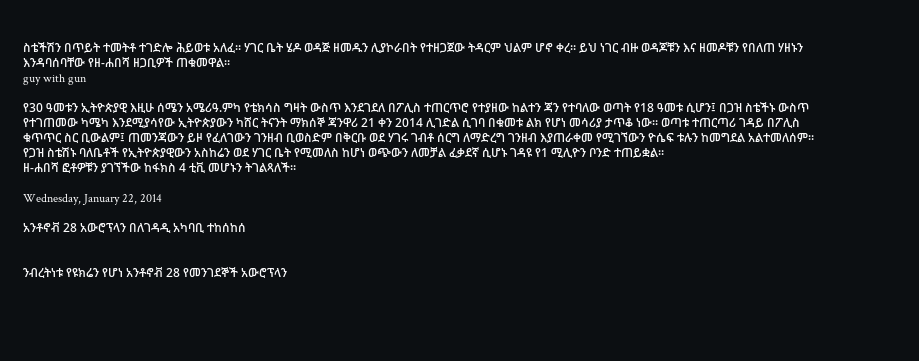ስቴችሽን በጥይት ተመትቶ ተገድሎ ሕይወቱ አለፈ። ሃገር ቤት ሄዶ ወዳጅ ዘመዱን ሊያኮራበት የተዘጋጀው ትዳርም ህልም ሆኖ ቀረ። ይህ ነገር ብዙ ወዳጆቹን እና ዘመዶቹን የበለጠ ሃዘኑን እንዳባሰባቸው የዘ-ሐበሻ ዘጋቢዎች ጠቁመዋል።
guy with gun

የ30 ዓመቱን ኢትዮጵያዊ እዚሁ ሰሜን አሜሪዓ.ምካ የቴክሳስ ግዛት ውስጥ እንደገደለ በፖሊስ ተጠርጥሮ የተያዘው ከልተን ጃን የተባለው ወጣት የ18 ዓመቱ ሲሆን፤ በጋዝ ስቴችኑ ውስጥ የተገጠመው ካሜካ እንደሚያሳየው ኢትዮጵያውን ካሸር ትናንት ማክሰኞ ጃንዋሪ 21 ቀን 2014 ሊገድል ሲገባ በቁመቱ ልክ የሆነ መሳሪያ ታጥቆ ነው። ወጣቱ ተጠርጣሪ ገዳይ በፖሊስ ቁጥጥር ስር ቢውልም፤ ጠመንጃውን ይዞ የፈለገውን ገንዘብ ቢወስድም በቅርቡ ወደ ሃገሩ ገብቶ ሰርግ ለማድረግ ገንዘብ እያጠራቀመ የሚገኘውን ዮሴፍ ቱሉን ከመግደል አልተመለሰም።
የጋዝ ስቴሽኑ ባለቤቶች የኢትዮጵያዊውን አስከሬን ወደ ሃገር ቤት የሚመለስ ከሆነ ወጭውን ለመቻል ፈቃደኛ ሲሆኑ ገዳዩ የ1 ሚሊዮን ቦንድ ተጠይቋል።
ዘ-ሐበሻ ፎቶዎቹን ያገኘችው ከፋክስ 4 ቲቪ መሆኑን ትገልጻለች።

Wednesday, January 22, 2014

አንቶኖቭ 28 አውሮፕላን በለገዳዲ አካባቢ ተከሰከሰ


ንብረትነቱ የዩክሬን የሆነ አንቶኖቭ 28 የመንገደኞች አውሮፕላን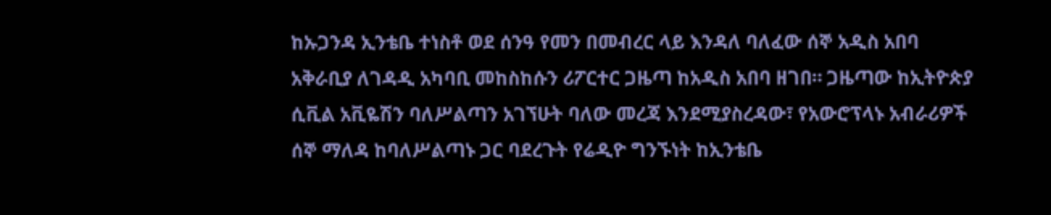ከኡጋንዳ ኢንቴቤ ተነስቶ ወደ ሰንዓ የመን በመብረር ላይ እንዳለ ባለፈው ሰኞ አዲስ አበባ አቅራቢያ ለገዳዲ አካባቢ መከስከሱን ሪፖርተር ጋዜጣ ከአዲስ አበባ ዘገበ። ጋዜጣው ከኢትዮጵያ ሲቪል አቪዬሽን ባለሥልጣን አገኘሁት ባለው መረጃ እንደሚያስረዳው፣ የአውሮፕላኑ አብራሪዎች ሰኞ ማለዳ ከባለሥልጣኑ ጋር ባደረጉት የሬዲዮ ግንኙነት ከኢንቴቤ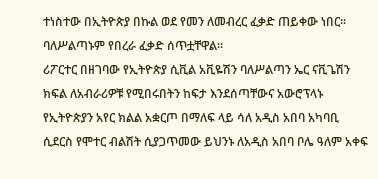ተነስተው በኢትዮጵያ በኩል ወደ የመን ለመብረር ፈቃድ ጠይቀው ነበር፡፡ ባለሥልጣኑም የበረራ ፈቃድ ሰጥቷቸዋል፡፡
ሪፖርተር በዘገባው የኢትዮጵያ ሲቪል አቪዬሽን ባለሥልጣን ኤር ናቪጌሽን ክፍል ለአብራሪዎቹ የሚበሩበትን ከፍታ እንደሰጣቸውና አውሮፕላኑ የኢትዮጵያን አየር ክልል አቋርጦ በማለፍ ላይ ሳለ አዲስ አበባ አካባቢ ሲደርስ የሞተር ብልሽት ሲያጋጥመው ይህንኑ ለአዲስ አበባ ቦሌ ዓለም አቀፍ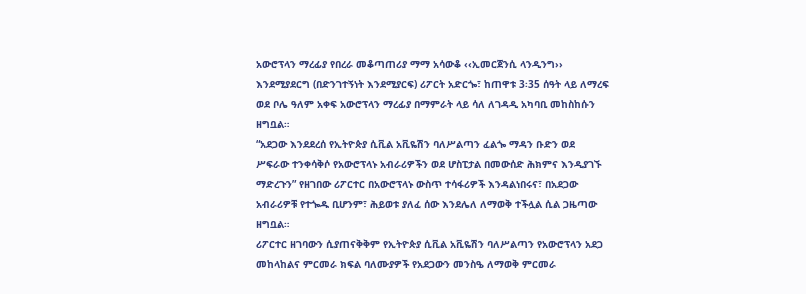አውሮፕላን ማረፊያ የበረራ መቆጣጠሪያ ማማ አሳውቆ ‹‹ኢመርጀንሲ ላንዲንግ›› እንደሚያደርግ (በድንገተኝነት እንደሚያርፍ) ሪፖርት አድርጐ፣ ከጠዋቱ 3፡35 ሰዓት ላይ ለማረፍ ወደ ቦሌ ዓለም አቀፍ አውሮፕላን ማረፊያ በማምራት ላይ ሳለ ለገዳዲ አካባቢ መከስከሱን ዘግቧል።
“አደጋው እንደደረሰ የኢትዮጵያ ሲቪል አቪዬሽን ባለሥልጣን ፈልጐ ማዳን ቡድን ወደ ሥፍራው ተንቀሳቅሶ የአውሮፕላኑ አብራሪዎችን ወደ ሆስፒታል በመውሰድ ሕክምና እንዲያገኙ ማድረጉን” የዘገበው ሪፖርተር በአውሮፕላኑ ውስጥ ተሳፋሪዎች እንዳልነበሩና፣ በአደጋው አብራሪዎቹ የተጐዱ ቢሆንም፣ ሕይወቱ ያለፈ ሰው እንደሌለ ለማወቅ ተችሏል ሲል ጋዜጣው ዘግቧል።
ሪፖርተር ዘገባውን ሲያጠናቅቅም የኢትዮጵያ ሲቪል አቪዬሽን ባለሥልጣን የአውሮፕላን አደጋ መከላከልና ምርመራ ክፍል ባለሙያዎች የአደጋውን መንስዔ ለማወቅ ምርመራ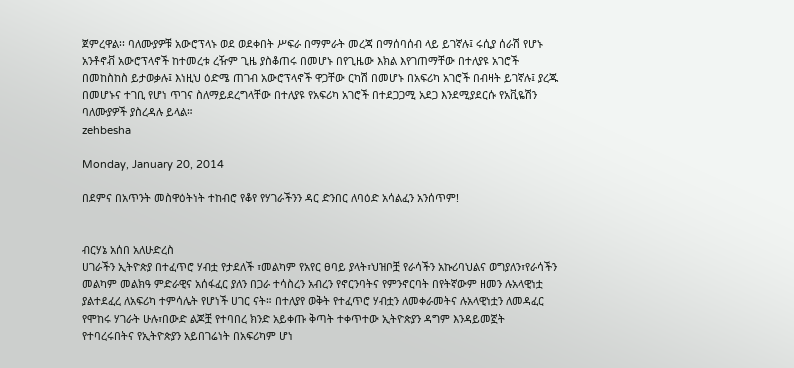ጀምረዋል፡፡ ባለሙያዎቹ አውሮፕላኑ ወደ ወደቀበት ሥፍራ በማምራት መረጃ በማሰባሰብ ላይ ይገኛሉ፤ ሩሲያ ሰራሽ የሆኑ አንቶኖቭ አውሮፕላኖች ከተመረቱ ረዥም ጊዜ ያስቆጠሩ በመሆኑ በየጊዜው እክል እየገጠማቸው በተለያዩ አገሮች በመከስከስ ይታወቃሉ፤ እነዚህ ዕድሜ ጠገብ አውሮፕላኖች ዋጋቸው ርካሽ በመሆኑ በአፍሪካ አገሮች በብዛት ይገኛሉ፤ ያረጁ በመሆኑና ተገቢ የሆነ ጥገና ስለማይደረግላቸው በተለያዩ የአፍሪካ አገሮች በተደጋጋሚ አደጋ እንደሚያደርሱ የአቪዬሽን ባለሙያዎች ያስረዳሉ ይላል።
zehbesha

Monday, January 20, 2014

በደምና በአጥንት መስዋዕትነት ተከብሮ የቆየ የሃገራችንን ዳር ድንበር ለባዕድ አሳልፈን አንሰጥም!


ብርሃኔ አሰበ አለሁድረስ
ሀገራችን ኢትዮጵያ በተፈጥሮ ሃብቷ የታደለች ፣መልካም የአየር ፀባይ ያላት፣ህዝቦቿ የራሳችን አኩሪባህልና ወግያለን፣የራሳችን መልካም መልክዓ ምድራዊና አሰፋፈር ያለን በጋራ ተሳስረን አብረን የኖርንባትና የምንኖርባት በየትኛውም ዘመን ሉአላዊነቷ ያልተደፈረ ለአፍሪካ ተምሳሌት የሆነች ሀገር ናት። በተለያየ ወቅት የተፈጥሮ ሃብቷን ለመቀራመትና ሉአላዊነቷን ለመዳፈር የሞከሩ ሃገራት ሁሉ፣በውድ ልጆቿ የተባበረ ክንድ አይቀጡ ቅጣት ተቀጥተው ኢትዮጵያን ዳግም እንዳይመኟት የተባረሩበትና የኢትዮጵያን አይበገሬነት በአፍሪካም ሆነ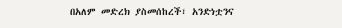በአለም መድረክ ያስመሰከረች፣ አንድነቷንና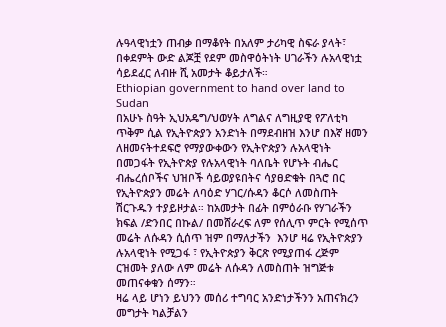ሉዓላዊነቷን ጠብቃ በማቆየት በአለም ታሪካዊ ስፍራ ያላት፣ በቀደምት ውድ ልጆቿ የደም መስዋዕትነት ሀገራችን ሉአላዊነቷ ሳይደፈር ለብዙ ሺ አመታት ቆይታለች።
Ethiopian government to hand over land to Sudan
በአሁኑ ስዓት ኢህአዴግ/ህወሃት ለግልና ለግዚያዊ የፖለቲካ ጥቅም ሲል የኢትዮጵያን አንድነት በማደብዘዝ እንሆ በእኛ ዘመን ለዘመናትተደፍሮ የማያውቀውን የኢትዮጵያን ሉአላዊነት በመጋፋት የኢትዮጵያ የሉአላዊነት ባለቤት የሆኑት ብሔር ብሔረሰቦችና ህዝቦች ሳይወያዩበትና ሳያፀድቁት በጓሮ በር የኢትዮጵያን መሬት ለባዕድ ሃገር/ሱዳን ቆርሶ ለመስጠት ሽርጉዱን ተያይዞታል። ከአመታት በፊት በምዕራቡ የሃገራችን ክፍል /ድንበር በኩል/ በመሸራረፍ ለም የሰሊጥ ምርት የሚሰጥ መሬት ለሱዳን ሲሰጥ ዝም በማለታችን  እንሆ ዛሬ የኢትዮጵያን ሉአላዊነት የሚጋፋ ፣ የኢትዮጵያን ቅርጽ የሚያጠፋ ረጅም ርዝመት ያለው ለም መሬት ለሱዳን ለመስጠት ዝግጅቱ መጠናቀቁን ሰማን።
ዛሬ ላይ ሆነን ይህንን መሰሪ ተግባር አንድነታችንን አጠናክረን መግታት ካልቻልን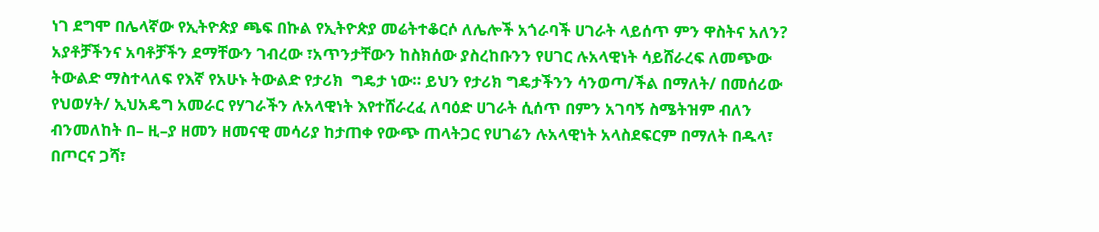ነገ ደግሞ በሌላኛው የኢትዮጵያ ጫፍ በኩል የኢትዮጵያ መሬትተቆርሶ ለሌሎች አጎራባች ሀገራት ላይሰጥ ምን ዋስትና አለን?
አያቶቻችንና አባቶቻችን ደማቸውን ገብረው ፣አጥንታቸውን ከስክሰው ያስረከቡንን የሀገር ሉአላዊነት ሳይሸራረፍ ለመጭው ትውልድ ማስተላለፍ የእኛ የአሁኑ ትውልድ የታሪክ  ግዴታ ነው። ይህን የታሪክ ግዴታችንን ሳንወጣ/ችል በማለት/ በመሰሪው የህወሃት/ ኢህአዴግ አመራር የሃገራችን ሉአላዊነት እየተሸራረፈ ለባዕድ ሀገራት ሲሰጥ በምን አገባኝ ስሜትዝም ብለን ብንመለከት በ– ዚ–ያ ዘመን ዘመናዊ መሳሪያ ከታጠቀ የውጭ ጠላትጋር የሀገሬን ሉአላዊነት አላስደፍርም በማለት በዱላ፣ በጦርና ጋሻ፣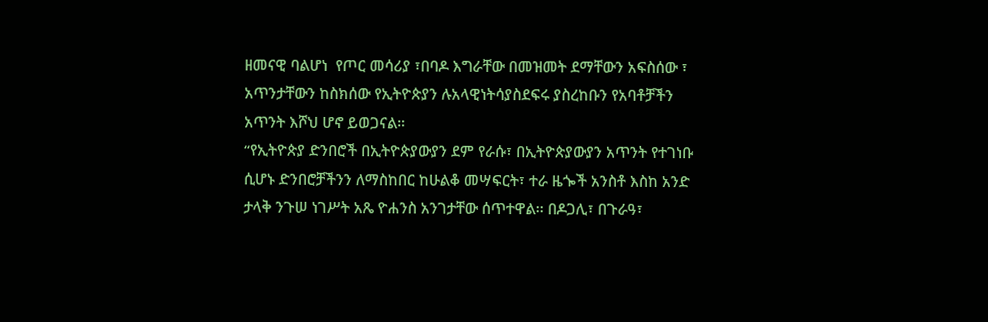ዘመናዊ ባልሆነ  የጦር መሳሪያ ፣በባዶ እግራቸው በመዝመት ደማቸውን አፍስሰው ፣ አጥንታቸውን ከስክሰው የኢትዮጵያን ሉአላዊነትሳያስደፍሩ ያስረከቡን የአባቶቻችን አጥንት እሾህ ሆኖ ይወጋናል።
“የኢትዮጵያ ድንበሮች በኢትዮጵያውያን ደም የራሱ፣ በኢትዮጵያውያን አጥንት የተገነቡ ሲሆኑ ድንበሮቻችንን ለማስከበር ከሁልቆ መሣፍርት፣ ተራ ዜጐች አንስቶ እስከ አንድ ታላቅ ንጉሠ ነገሥት አጼ ዮሐንስ አንገታቸው ሰጥተዋል፡፡ በዶጋሊ፣ በጉራዓ፣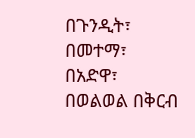በጉንዲት፣ በመተማ፣ በአድዋ፣ በወልወል በቅርብ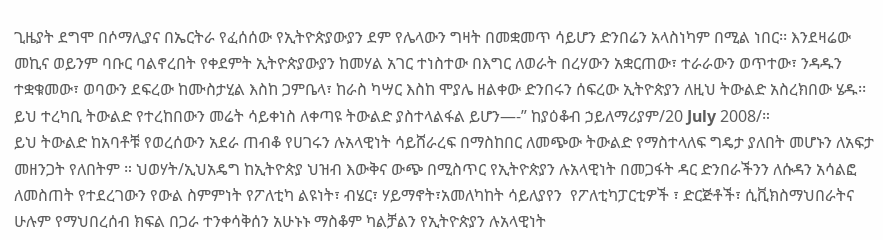ጊዜያት ደግሞ በሶማሊያና በኤርትራ የፈሰሰው የኢትዮጵያውያን ደም የሌላውን ግዛት በመቋመጥ ሳይሆን ድንበሬን አላስነካም በሚል ነበር፡፡ እንደዛሬው መኪና ወይንም ባቡር ባልኖረበት የቀደምት ኢትዮጵያውያን ከመሃል አገር ተነስተው በእግር ለወራት በረሃውን አቋርጠው፣ ተራራውን ወጥተው፣ ንዳዱን ተቋቁመው፣ ወባውን ደፍረው ከሙስታሂል እስከ ጋምቤላ፣ ከራስ ካሣር እስከ ሞያሌ ዘልቀው ድንበሩን ሰፍረው ኢትዮጵያን ለዚህ ትውልድ አስረክበው ሄዱ፡፡ ይህ ተረካቢ ትውልድ የተረከበውን መሬት ሳይቀነስ ለቀጣዩ ትውልድ ያስተላልፋል ይሆን—-” ከያዕቆብ ኃይለማሪያም/20 July 2008/።
ይህ ትውልድ ከአባቶቹ የወረሰውን አደራ ጠብቆ የሀገሩን ሉአላዊነት ሳይሸራረፍ በማስከበር ለመጭው ትውልድ የማስተላለፍ ግዴታ ያለበት መሆኑን ለአፍታ መዘንጋት የለበትም ። ህወሃት/ኢህአዴግ ከኢትዮጵያ ህዝብ እውቅና ውጭ በሚስጥር የኢትዮጵያን ሉአላዊነት በመጋፋት ዳር ድንበራችንን ለሱዳን አሳልፎ ለመስጠት የተደረገውን የውል ስምምነት የፖለቲካ ልዩነት፣ ብሄር፣ ሃይማኖት፣አመለካከት ሳይለያየን  የፖለቲካፓርቲዎች ፣ ድርጅቶች፣ ሲቪክስማህበራትና ሁሉም የማህበረሰብ ክፍል በጋራ ተንቀሳቅሰን አሁኑኑ ማስቆም ካልቻልን የኢትዮጵያን ሉአላዊነት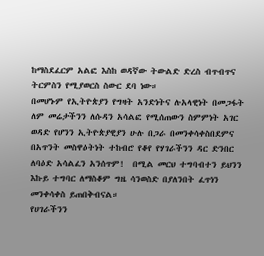ከማስደፈርም አልፎ እስከ ወዳኛው ትውልድ ድረስ ብጥብጥና ትርምስን የሚያወርስ ስውር ደባ ነው።
በመሆኑም የኢትዮጵያን የግዛት አንድነትና ሉአላዊነት በመጋፋት ለም መሬታችንን ለሱዳን አሳልፎ የሚሰጠውን ስምምነት አገር ወዳድ የሆንን ኢትዮጵያዊያን ሁሉ በጋራ በመንቀሳቀስበደምና በአጥንት መስዋዕትነት ተከብሮ የቆየ የሃገራችንን ዳር ድንበር ለባዕድ አሳልፈን አንሰጥም!  በሚል መርህ ተግባብተን ይህንን እኩይ ተግባር ለማስቆም ግዜ ሳንወስድ በያለንበት ፈጥነን መንቀሳቀስ ይጠበቅብናል።
የሀገራችንን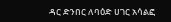ዳር ድንበር ለባዕድ ሀገር አሳልፎ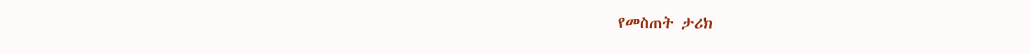የመስጠት ታሪክ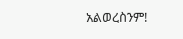አልወረስንም!